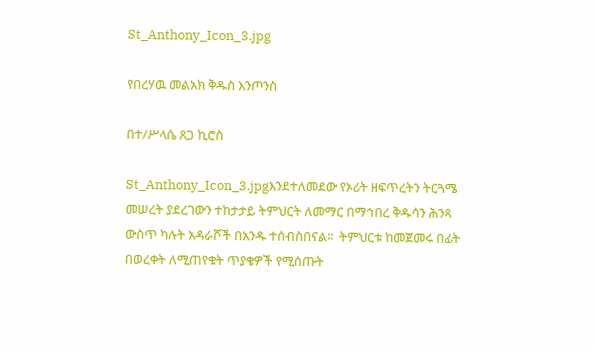St_Anthony_Icon_3.jpg

የበረሃዉ መልአክ ቅዱስ እንጦንስ

በተ/ሥላሴ ጸጋ ኪሮስ

St_Anthony_Icon_3.jpgእንደተለመደው የኦሪት ዘፍጥረትን ትርጓሜ መሠረት ያደረገውን ተከታታይ ትምህርት ለመማር በማኅበረ ቅዱሳን ሕንጻ ውስጥ ካሉት አዳራሾች በአንዱ ተሰብስበናል፡፡  ትምህርቱ ከመጀመሩ በፊት በወረቀት ለሚጠየቁት ጥያቄዎች የሚሰጡት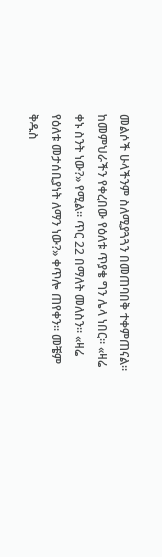መልሶች ሁላችንም ስለሚያጓጓን በመጠባበቅ ተቀምጠናል። ከመምህራችን የቀረበው የዕለቱ ጥያቄ ግን ሌላ ነበር። «ዛሬ ቀኑ ስንት ነው?» የሚል፡፡ ጥር 22 በማለት መለስን፡፡ «ዛሬ የዕለቱ መታሰቢያነት ለማን ነው?» ቀጥሎ ጠየቀን፡፡ መቼም ቅዱስ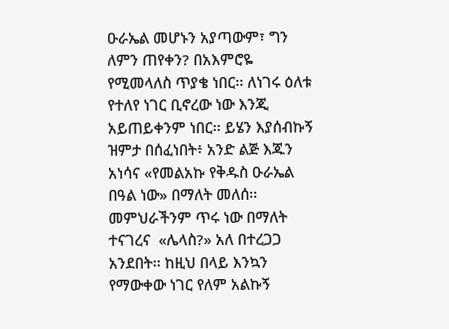ዑራኤል መሆኑን አያጣውም፣ ግን ለምን ጠየቀን? በአእምሮዬ የሚመላለስ ጥያቄ ነበር፡፡ ለነገሩ ዕለቱ የተለየ ነገር ቢኖረው ነው እንጂ አይጠይቀንም ነበር፡፡ ይሄን እያሰብኩኝ ዝምታ በሰፈነበት፥ አንድ ልጅ እጁን አነሳና «የመልአኩ የቅዱስ ዑራኤል በዓል ነው» በማለት መለሰ፡፡ መምህራችንም ጥሩ ነው በማለት ተናገረና  «ሌላስ?» አለ በተረጋጋ አንደበት፡፡ ከዚህ በላይ እንኳን የማውቀው ነገር የለም አልኩኝ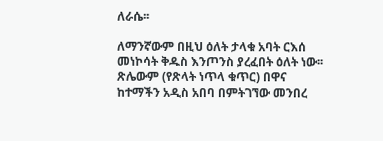ለራሴ፡፡

ለማንኛውም በዚህ ዕለት ታላቁ አባት ርእሰ መነኮሳት ቅዱስ እንጦንስ ያረፈበት ዕለት ነው፡፡ ጽሌውም (የጽላት ነጥላ ቁጥር) በዋና ከተማችን አዲስ አበባ በምትገኘው መንበረ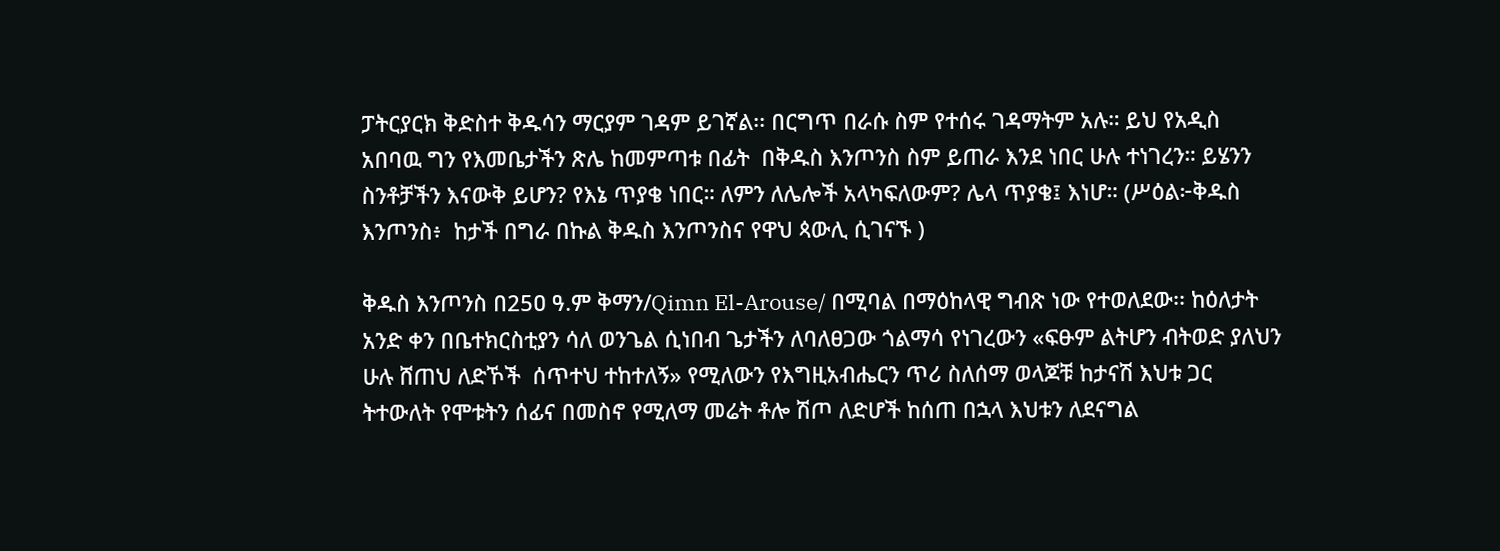ፓትርያርክ ቅድስተ ቅዱሳን ማርያም ገዳም ይገኛል፡፡ በርግጥ በራሱ ስም የተሰሩ ገዳማትም አሉ። ይህ የአዲስ አበባዉ ግን የእመቤታችን ጽሌ ከመምጣቱ በፊት  በቅዱስ እንጦንስ ስም ይጠራ እንደ ነበር ሁሉ ተነገረን። ይሄንን ስንቶቻችን እናውቅ ይሆን? የእኔ ጥያቄ ነበር። ለምን ለሌሎች አላካፍለውም? ሌላ ጥያቄ፤ እነሆ። (ሥዕል፦ቅዱስ እንጦንስ፥  ከታች በግራ በኩል ቅዱስ እንጦንስና የዋህ ጳውሊ ሲገናኙ )

ቅዱስ እንጦንስ በ25ዐ ዓ.ም ቅማን/Qimn El-Arouse/ በሚባል በማዕከላዊ ግብጽ ነው የተወለደው፡፡ ከዕለታት አንድ ቀን በቤተክርስቲያን ሳለ ወንጌል ሲነበብ ጌታችን ለባለፀጋው ጎልማሳ የነገረውን «ፍፁም ልትሆን ብትወድ ያለህን ሁሉ ሸጠህ ለድኾች  ሰጥተህ ተከተለኝ» የሚለውን የእግዚአብሔርን ጥሪ ስለሰማ ወላጆቹ ከታናሽ እህቱ ጋር ትተውለት የሞቱትን ሰፊና በመስኖ የሚለማ መሬት ቶሎ ሽጦ ለድሆች ከሰጠ በኋላ እህቱን ለደናግል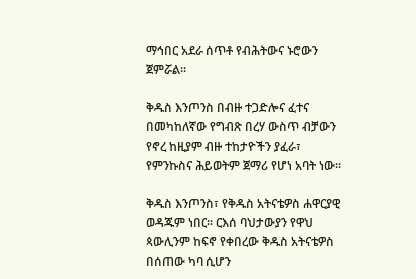ማኅበር አደራ ሰጥቶ የብሕትውና ኑሮውን ጀምሯል፡፡

ቅዱስ እንጦንስ በብዙ ተጋድሎና ፈተና በመካከለኛው የግብጽ በረሃ ውስጥ ብቻውን የኖረ ከዚያም ብዙ ተከታዮችን ያፈራ፣ የምንኩስና ሕይወትም ጀማሪ የሆነ አባት ነው፡፡

ቅዱስ እንጦንስ፣ የቅዱስ አትናቴዎስ ሐዋርያዊ ወዳጁም ነበር፡፡ ርእሰ ባህታውያን የዋህ ጳውሊንም ከፍኖ የቀበረው ቅዱስ አትናቴዎስ በሰጠው ካባ ሲሆን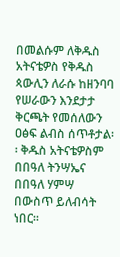በመልሱም ለቅዱስ አትናቴዎስ የቅዱስ ጳውሊን ለራሱ ከዘንባባ የሠራውን እንደታታ ቅርጫት የመሰለውን ዐፅፍ ልብስ ሰጥቶታል፡፡ ቅዱስ አትናቴዎስም በበዓለ ትንሣኤና በበዓለ ሃምሣ በውስጥ ይለብሳት ነበር፡፡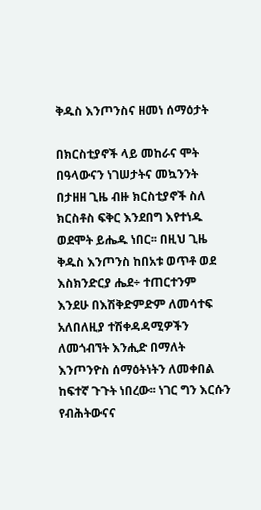ቅዱስ እንጦንስና ዘመነ ሰማዕታት

በክርስቲያኖች ላይ መከራና ሞት በዓላውናን ነገሠታትና መኳንንት በታዘዘ ጊዜ ብዙ ክርስቲያኖች ስለ ክርስቶስ ፍቅር እንደበግ እየተነዱ ወደሞት ይሔዱ ነበር፡፡ በዚህ ጊዜ ቅዱስ እንጦንስ ከበአቱ ወጥቶ ወደ እስክንድርያ ሔደ÷ ተጠርተንም እንደሁ በእሽቅድምድም ለመሳተፍ አለበለዚያ ተሽቀዳዳሚዎችን ለመጎብኘት እንሒድ በማለት እንጦንዮስ ሰማዕትነትን ለመቀበል ከፍተኛ ጉጉት ነበረው፡፡ ነገር ግን እርሱን የብሕትውናና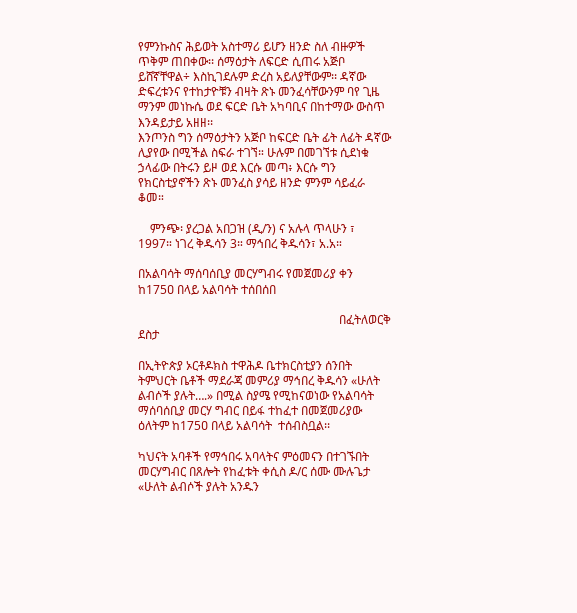የምንኩስና ሕይወት አስተማሪ ይሆን ዘንድ ስለ ብዙዎች ጥቅም ጠበቀው፡፡ ሰማዕታት ለፍርድ ሲጠሩ አጅቦ ይሸኛቸዋል÷ እስኪገደሉም ድረስ አይለያቸውም፡፡ ዳኛው ድፍረቱንና የተከታዮቹን ብዛት ጽኑ መንፈሳቸውንም ባየ ጊዜ ማንም መነኩሴ ወደ ፍርድ ቤት አካባቢና በከተማው ውስጥ እንዳይታይ አዘዘ፡፡
እንጦንስ ግን ሰማዕታትን አጅቦ ከፍርድ ቤት ፊት ለፊት ዳኛው ሊያየው በሚችል ስፍራ ተገኘ። ሁሉም በመገኘቱ ሲደነቁ ኃላፊው በትሩን ይዞ ወደ እርሱ መጣ፥ እርሱ ግን የክርስቲያኖችን ጽኑ መንፈስ ያሳይ ዘንድ ምንም ሳይፈራ ቆመ።

    ምንጭ፡ ያረጋል አበጋዝ (ዲ/ን) ና አሉላ ጥላሁን ፣ 1997። ነገረ ቅዱሳን 3። ማኅበረ ቅዱሳን፣ አ.አ።

በአልባሳት ማሰባሰቢያ መርሃግብሩ የመጀመሪያ ቀን ከ175ዐ በላይ አልባሳት ተሰበሰበ

                                                                   በፈትለወርቅ ደስታ

በኢትዮጵያ ኦርቶዶክስ ተዋሕዶ ቤተክርስቲያን ሰንበት ትምህርት ቤቶች ማደራጃ መምሪያ ማኅበረ ቅዱሳን «ሁለት ልብሶች ያሉት….» በሚል ስያሜ የሚከናወነው የአልባሳት ማሰባሰቢያ መርሃ ግብር በይፋ ተከፈተ በመጀመሪያው ዕለትም ከ175ዐ በላይ አልባሳት  ተሰብስቧል፡፡

ካህናት አባቶች የማኅበሩ አባላትና ምዕመናን በተገኙበት መርሃግብር በጸሎት የከፈቱት ቀሲስ ዶ/ር ሰሙ ሙሉጌታ «ሁለት ልብሶች ያሉት አንዱን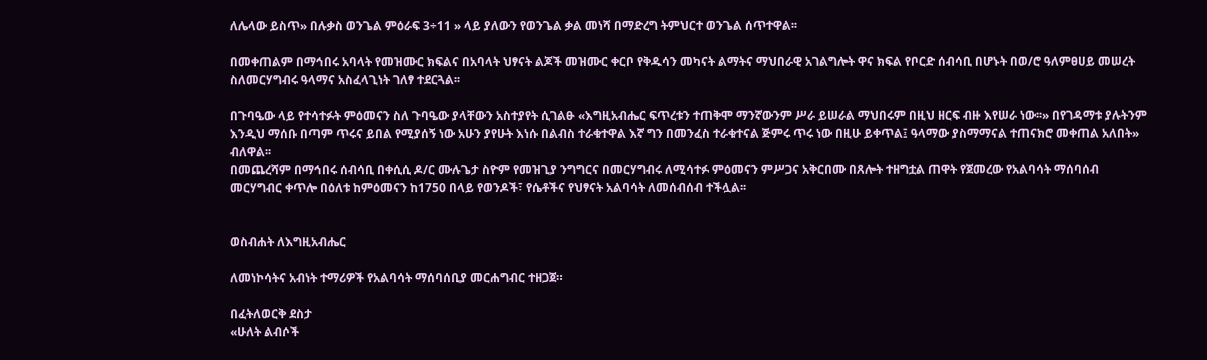ለሌላው ይስጥ» በሉቃስ ወንጌል ምዕራፍ 3÷11 » ላይ ያለውን የወንጌል ቃል መነሻ በማድረግ ትምህርተ ወንጌል ሰጥተዋል፡፡

በመቀጠልም በማኅበሩ አባላት የመዝሙር ክፍልና በአባላት ህፃናት ልጆች መዝሙር ቀርቦ የቅዱሳን መካናት ልማትና ማህበራዊ አገልግሎት ዋና ክፍል የቦርድ ሰብሳቢ በሆኑት በወ/ሮ ዓለምፀሀይ መሠረት ስለመርሃግብሩ ዓላማና አስፈላጊነት ገለፃ ተደርጓል፡፡

በጉባዔው ላይ የተሳተፉት ምዕመናን ስለ ጉባዔው ያላቸውን አስተያየት ሲገልፁ «እግዚአብሔር ፍጥረቱን ተጠቅሞ ማንኛውንም ሥራ ይሠራል ማህበሩም በዚህ ዘርፍ ብዙ እየሠራ ነው፡፡» በየገዳማቱ ያሉትንም እንዲህ ማሰቡ በጣም ጥሩና ይበል የሚያሰኝ ነው አሁን ያየሁት እነሱ በልብስ ተራቁተዋል እኛ ግን በመንፈስ ተራቁተናል ጅምሩ ጥሩ ነው በዚሁ ይቀጥል፤ ዓላማው ያስማማናል ተጠናክሮ መቀጠል አለበት» ብለዋል፡፡
በመጨረሻም በማኅበሩ ሰብሳቢ በቀሲሲ ዶ/ር ሙሉጌታ ስዮም የመዝጊያ ንግግርና በመርሃግብሩ ለሚሳተፉ ምዕመናን ምሥጋና አቅርበሙ በጸሎት ተዘግቷል ጠዋት የጀመረው የአልባሳት ማሰባሰብ መርሃግብር ቀጥሎ በዕለቱ ከምዕመናን ከ1750 በላይ የወንዶች፣ የሴቶችና የህፃናት አልባሳት ለመሰብሰብ ተችሏል፡፡


ወስብሐት ለእግዚአብሔር

ለመነኮሳትና አብነት ተማሪዎች የአልባሳት ማሰባሰቢያ መርሐግብር ተዘጋጀ።

በፈትለወርቅ ደስታ
«ሁለት ልብሶች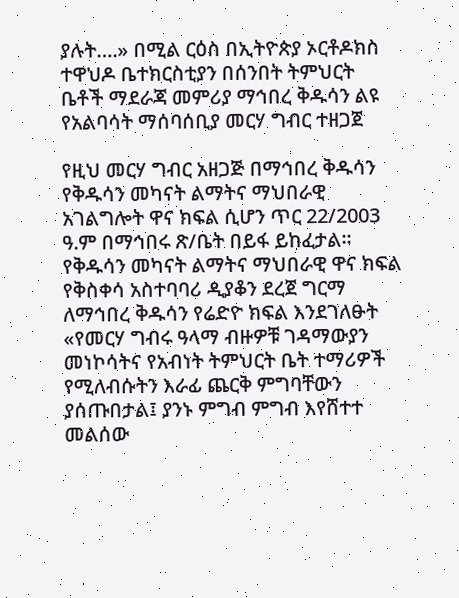ያሉት….» በሚል ርዕስ በኢትዮጵያ ኦርቶዶክስ ተዋህዶ ቤተክርስቲያን በሰንበት ትምህርት ቤቶች ማደራጃ መምሪያ ማኅበረ ቅዱሳን ልዩ የአልባሳት ማሰባሰቢያ መርሃ ግብር ተዘጋጀ

የዚህ መርሃ ግብር አዘጋጅ በማኅበረ ቅዱሳን የቅዱሳን መካናት ልማትና ማህበራዊ አገልግሎት ዋና ክፍል ሲሆን ጥር 22/2003 ዓ.ም በማኅበሩ ጽ/ቤት በይፋ ይከፈታል፡፡ የቅዱሳን መካናት ልማትና ማህበራዊ ዋና ክፍል የቅስቀሳ አስተባባሪ ዲያቆን ደረጀ ግርማ ለማኅበረ ቅዱሳን የሬድዮ ክፍል እንደገለፁት «የመርሃ ግብሩ ዓላማ ብዙዎቹ ገዳማውያን መነኮሳትና የአብነት ትምህርት ቤት ተማሪዎች የሚለብሱትን እራፊ ጨርቅ ምግባቸውን ያሰጡበታል፤ ያንኑ ምግብ ምግብ እየሸተተ መልሰው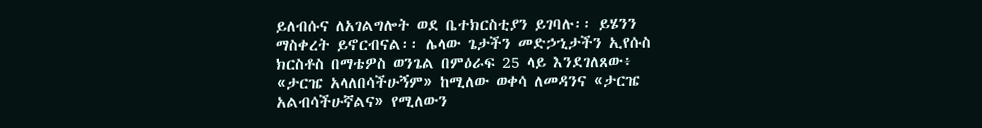ይለብሱና ለአገልግሎት ወደ ቤተክርስቲያን ይገባሉ፡፡ ይሄንን ማስቀረት ይኖርብናል፡፡ ሌላው ጌታችን መድኃኂታችን ኢየሱስ ክርስቶስ በማቴዎስ ወንጌል በምዕራፍ 25 ላይ እንደገለጸው፥ «ታርዤ አላለበሳችሁኝም» ከሚለው ወቀሳ ለመዳንና «ታርዤ አልብሳችሁኛልና» የሚለውን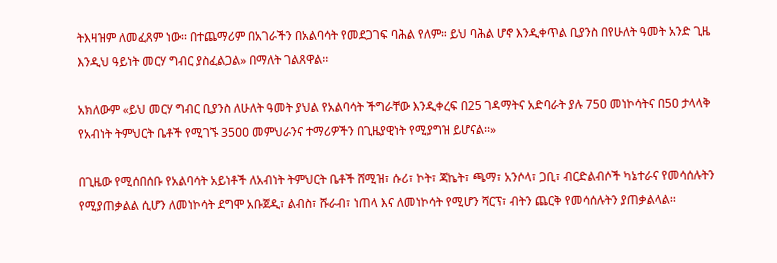ትእዛዝም ለመፈጸም ነው፡፡ በተጨማሪም በአገራችን በአልባሳት የመደጋገፍ ባሕል የለም። ይህ ባሕል ሆኖ እንዲቀጥል ቢያንስ በየሁለት ዓመት አንድ ጊዜ እንዲህ ዓይነት መርሃ ግብር ያስፈልጋል» በማለት ገልጸዋል፡፡

አክለውም «ይህ መርሃ ግብር ቢያንስ ለሁለት ዓመት ያህል የአልባሳት ችግራቸው እንዲቀረፍ በ25 ገዳማትና አድባራት ያሉ 75ዐ መነኮሳትና በ5ዐ ታላላቅ የአብነት ትምህርት ቤቶች የሚገኙ 35ዐዐ መምህራንና ተማሪዎችን በጊዜያዊነት የሚያግዝ ይሆናል፡፡»

በጊዜው የሚሰበሰቡ የአልባሳት አይነቶች ለአብነት ትምህርት ቤቶች ሸሚዝ፣ ሱሪ፣ ኮት፣ ጃኬት፣ ጫማ፣ አንሶላ፣ ጋቢ፣ ብርድልብሶች ካኔተራና የመሳሰሉትን የሚያጠቃልል ሲሆን ለመነኮሳት ደግሞ አቡጀዲ፣ ልብስ፣ ሹራብ፣ ነጠላ እና ለመነኮሳት የሚሆን ሻርፕ፣ ብትን ጨርቅ የመሳሰሉትን ያጠቃልላል፡፡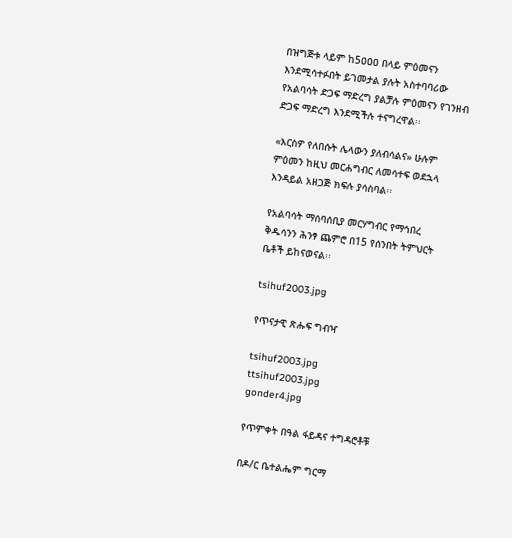በዝግጅቱ ላይም ከ5ዐዐዐ በላይ ምዕመናን እንደሚሳተፉበት ይገመታል ያሉት አስተባባሪው የአልባሳት ድጋፍ ማድረግ ያልቻሉ ምዕመናን የገንዘብ ድጋፍ ማድረግ እንደሚችሉ ተናግረዋል፡፡

«እርስዎ የለበሱት ሌላውን ያለብሳልና» ሁሉም ምዕመን ከዚህ መርሐግብር ለመሳተፍ ወደኋላ እንዳይል አዘጋጅ ክፍሉ ያሳስባል፡፡

የአልባሳት ማሰባሰቢያ መርሃግብር የማኅበረ ቅዱሳንን ሕንፃ ጨምሮ በ15 የሰንበት ትምህርት ቤቶች ይከናወናል፡፡

tsihuf2003.jpg

የጥናታዊ ጽሑፍ ግብዣ

tsihuf2003.jpg
ttsihuf2003.jpg
gonder4.jpg

የጥምቀት በዓል ፋይዳና ተግዳሮቶቹ

በዶ/ር ቤተልሔም ግርማ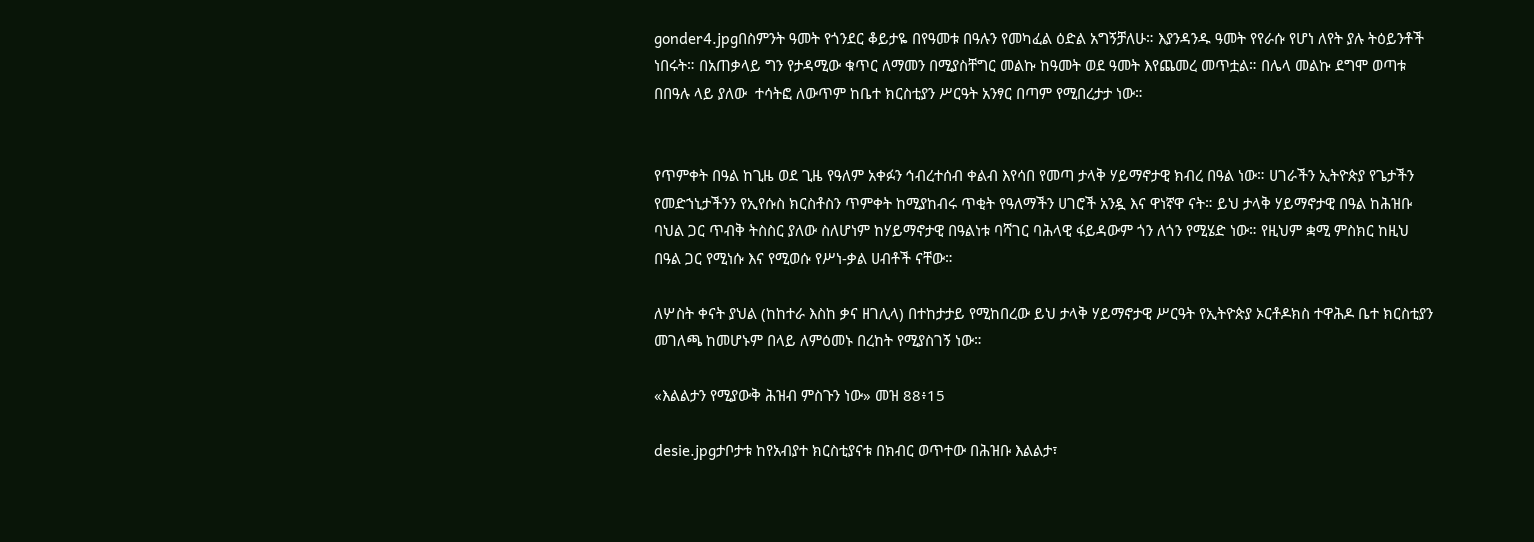gonder4.jpgበስምንት ዓመት የጎንደር ቆይታዬ በየዓመቱ በዓሉን የመካፈል ዕድል አግኝቻለሁ። እያንዳንዱ ዓመት የየራሱ የሆነ ለየት ያሉ ትዕይንቶች ነበሩት። በአጠቃላይ ግን የታዳሚው ቁጥር ለማመን በሚያስቸግር መልኩ ከዓመት ወደ ዓመት እየጨመረ መጥቷል። በሌላ መልኩ ደግሞ ወጣቱ በበዓሉ ላይ ያለው  ተሳትፎ ለውጥም ከቤተ ክርስቲያን ሥርዓት አንፃር በጣም የሚበረታታ ነው።


የጥምቀት በዓል ከጊዜ ወደ ጊዜ የዓለም አቀፉን ኅብረተሰብ ቀልብ እየሳበ የመጣ ታላቅ ሃይማኖታዊ ክብረ በዓል ነው። ሀገራችን ኢትዮጵያ የጌታችን የመድኀኒታችንን የኢየሱስ ክርስቶስን ጥምቀት ከሚያከብሩ ጥቂት የዓለማችን ሀገሮች አንዷ እና ዋነኛዋ ናት። ይህ ታላቅ ሃይማኖታዊ በዓል ከሕዝቡ ባህል ጋር ጥብቅ ትስስር ያለው ስለሆነም ከሃይማኖታዊ በዓልነቱ ባሻገር ባሕላዊ ፋይዳውም ጎን ለጎን የሚሄድ ነው። የዚህም ቋሚ ምስክር ከዚህ በዓል ጋር የሚነሱ እና የሚወሱ የሥነ-ቃል ሀብቶች ናቸው።

ለሦስት ቀናት ያህል (ከከተራ እስከ ቃና ዘገሊላ) በተከታታይ የሚከበረው ይህ ታላቅ ሃይማኖታዊ ሥርዓት የኢትዮጵያ ኦርቶዶክስ ተዋሕዶ ቤተ ክርስቲያን መገለጫ ከመሆኑም በላይ ለምዕመኑ በረከት የሚያስገኝ ነው።

«እልልታን የሚያውቅ ሕዝብ ምስጉን ነው» መዝ 88፥15

desie.jpgታቦታቱ ከየአብያተ ክርስቲያናቱ በክብር ወጥተው በሕዝቡ እልልታ፣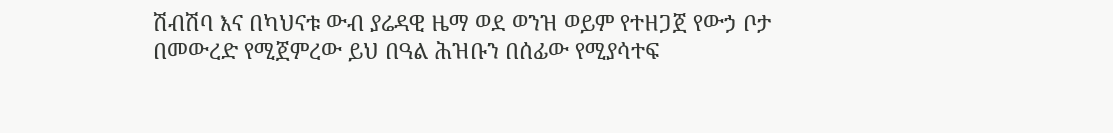ሽብሽባ እና በካህናቱ ውብ ያሬዳዊ ዜማ ወደ ወንዝ ወይም የተዘጋጀ የውኃ ቦታ በመውረድ የሚጀምረው ይህ በዓል ሕዝቡን በሰፊው የሚያሳተፍ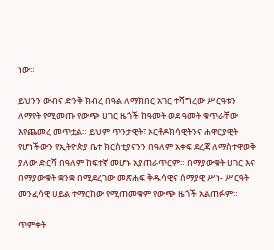ነው።

ይህንን ውብና ድንቅ ክብረ በዓል ለማክበር አገር ተሻግረው ሥርዓቱን ለማየት የሚመጡ የውጭ ሀገር ዜጎች ከዓመት ወደ ዓመት ቁጥራቸው እየጨመረ መጥቷል። ይህም ጥንታዊት፣ ኦርቶዶክሳዊትንና ሐዋርያዊት የሆነችውን የኢትዮጵያ ቤተ ክርስቲያናንን በዓለም አቀፍ ደረጃ ለማስተዋወቅ ያለው ድርሻ በዓለም ከፍተኛ መሆኑ አያጠራጥርም። በማያውቁት ሀገር እና በማያውቁት ቋንቋ በሚደረገው መጽሐፍ ቅዱሳዊና ሰማያዊ ሥነ- ሥርዓት መንፈሳዊ ሀይል ተማርከው የሚጠመቁም የውጭ ዜጎች አልጠፉም።

ጥምቀት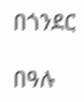በጎንደር

በዓሉ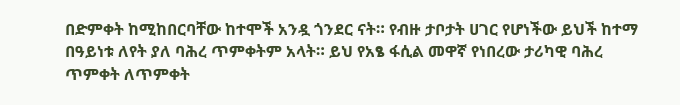በድምቀት ከሚከበርባቸው ከተሞች አንዷ ጎንደር ናት። የብዙ ታቦታት ሀገር የሆነችው ይህች ከተማ በዓይነቱ ለየት ያለ ባሕረ ጥምቀትም አላት። ይህ የአፄ ፋሲል መዋኛ የነበረው ታሪካዊ ባሕረ ጥምቀት ለጥምቀት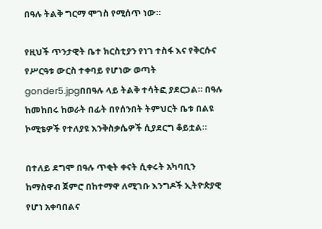በዓሉ ትልቅ ግርማ ሞገስ የሚሰጥ ነው።

የዚህች ጥንታዊት ቤተ ክርስቲያን የነገ ተስፋ እና የቅርሱና የሥርዓቱ ውርስ ተቀባይ የሆነው ወጣት gonder5.jpgበበዓሉ ላይ ትልቅ ተሳትፎ ያደርጋል። በዓሉ ከመከበሩ ከወራት በፊት በየሰንበት ትምህርት ቤቱ በልዩ ኮሚቴዎች የተለያዩ እንቅስቃሴዎች ሲያደርግ ቆይቷል።

በተለይ ደግሞ በዓሉ ጥቂት ቀናት ሲቀሩት አካባቢን ከማስዋብ ጀምሮ በከተማዋ ለሚገቡ እንግዶች ኢትዮጵያዊ የሆነ አቀባበልና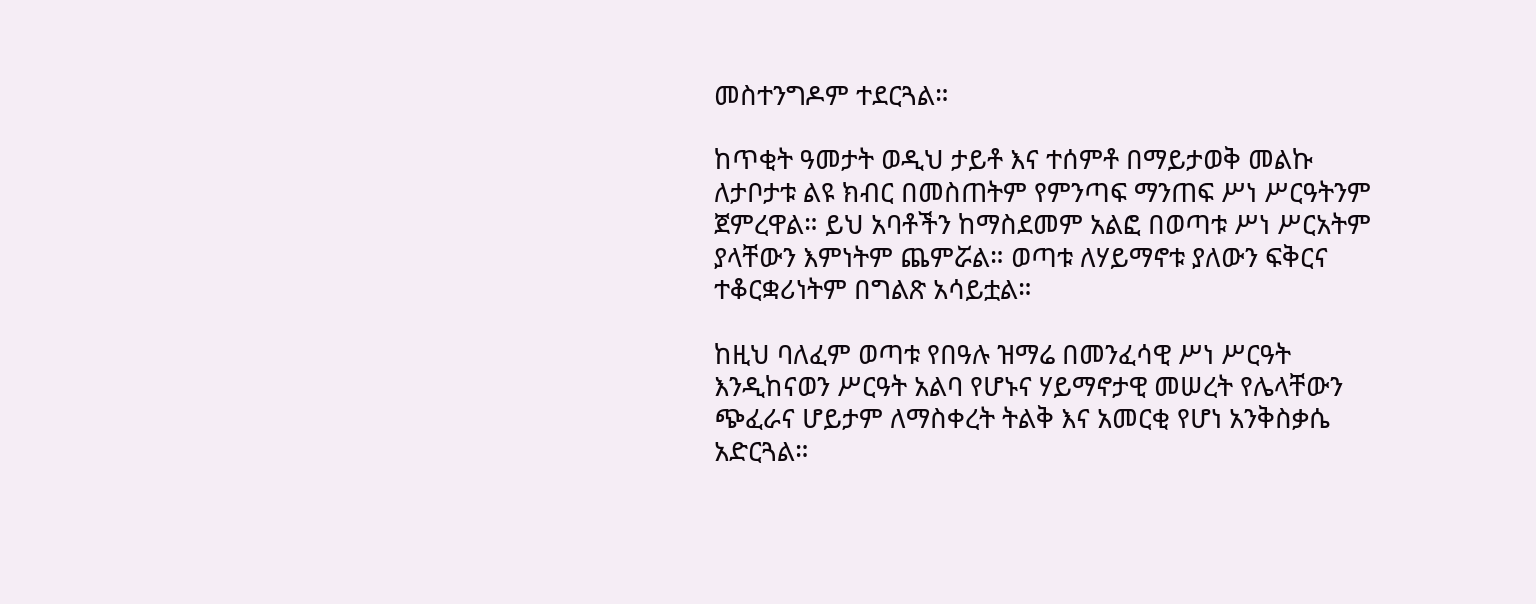መስተንግዶም ተደርጓል።

ከጥቂት ዓመታት ወዲህ ታይቶ እና ተሰምቶ በማይታወቅ መልኩ ለታቦታቱ ልዩ ክብር በመስጠትም የምንጣፍ ማንጠፍ ሥነ ሥርዓትንም ጀምረዋል። ይህ አባቶችን ከማስደመም አልፎ በወጣቱ ሥነ ሥርአትም ያላቸውን እምነትም ጨምሯል። ወጣቱ ለሃይማኖቱ ያለውን ፍቅርና ተቆርቋሪነትም በግልጽ አሳይቷል።

ከዚህ ባለፈም ወጣቱ የበዓሉ ዝማሬ በመንፈሳዊ ሥነ ሥርዓት እንዲከናወን ሥርዓት አልባ የሆኑና ሃይማኖታዊ መሠረት የሌላቸውን ጭፈራና ሆይታም ለማስቀረት ትልቅ እና አመርቂ የሆነ አንቅስቃሴ አድርጓል።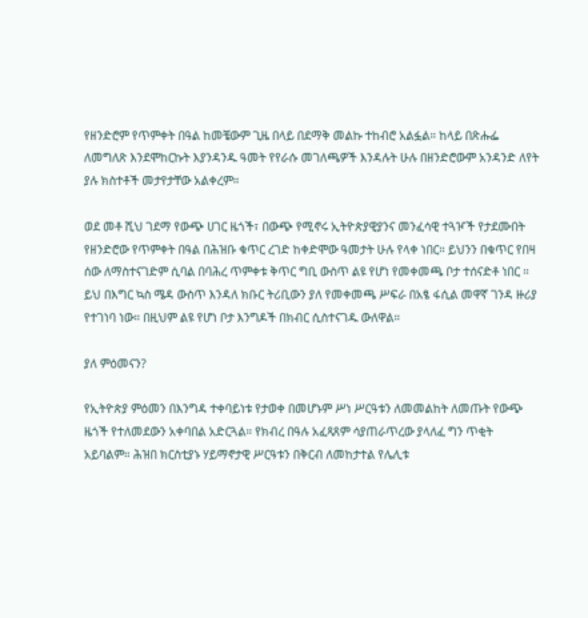የዘንድሮም የጥምቀት በዓል ከመቼውም ጊዜ በላይ በደማቅ መልኩ ተከብሮ አልፏል። ከላይ በጽሑፌ ለመግለጽ እንደሞከርኩት እያንዳንዱ ዓመት የየራሱ መገለጫዎች እንዳሉት ሁሉ በዘንድሮውም አንዳንድ ለየት ያሉ ክስተቶች መታየታቸው አልቀረም።

ወደ መቶ ሺህ ገደማ የውጭ ሀገር ዜጎች፣ በውጭ የሚኖሩ ኢትዮጵያዊያንና መንፈሳዊ ተጓዦች የታደሙበት የዘንድሮው የጥምቀት በዓል በሕዝቡ ቁጥር ረገድ ከቀድሞው ዓመታት ሁሉ የላቀ ነበር። ይህንን በቁጥር የበዛ ሰው ለማስተናገድም ሲባል በባሕረ ጥምቀቱ ቅጥር ግቢ ውስጥ ልዩ የሆነ የመቀመጫ ቦታ ተሰናድቶ ነበር ። ይህ በእግር ኳስ ሜዳ ውስጥ እንዳለ ክቡር ትሪቢውን ያለ የመቀመጫ ሥፍራ በአፄ ፋሲል መዋኛ ገንዳ ዙሪያ የተገነባ ነው። በዚህም ልዩ የሆነ ቦታ እንግዶች በክብር ሲስተናገዱ ውለዋል።

ያለ ምዕመናን?

የኢትዮጵያ ምዕመን በእንግዳ ተቀባይነቱ የታወቀ በመሆኑም ሥነ ሥርዓቱን ለመመልከት ለመጡት የውጭ ዜጎች የተለመደውን አቀባበል አድርጓል። የክብረ በዓሉ አፈጻጸም ሳያጠራጥረው ያላለፈ ግን ጥቂት አይባልም። ሕዝበ ክርስቲያኑ ሃይማኖታዊ ሥርዓቱን በቅርብ ለመከታተል የሌሊቱ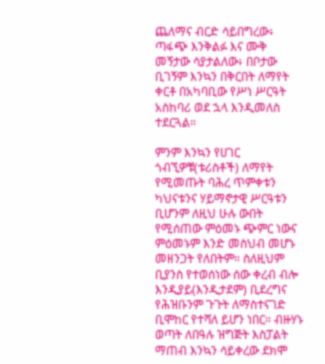ጨለማና ብርድ ሳይበግረው፥ ጣፋጭ እንቅልፉ እና ሙቅ መኝታው ሳያታልለው፥ በቦታው ቢገኝም እንኳን በቅርበት ለማየት ቀርቶ በአካባቢው የሥነ ሥርዓት አስከባሪ ወደ ኋላ እንዲመለስ ተደርጓል።

ምንም እንኳን የሀገር ጎብኚዎቹ(ቱሪስቶች) ለማየት የሚመጡት ባሕረ ጥምቀቱን ካህናቱንና ሃይማኖታዊ ሥርዓቱን ቢሆንም ለዚህ ሁሉ ውበት የሚሰጠው ምዕመኑ ጭምር ነውና ምዕመኑም እንድ መስህብ መሆኑ መዘንጋት የለበትም። ስለዚህም ቢያንስ የተወሰነው ሰው ቀረብ ብሎ እንዲያይ(እንዲታደም) ቢደረግና የሕዝቡንም ጉጉት ለማስተናገድ ቢሞከር የተሻለ ይሆን ነበር። ብዙሃኑ ወጣት ለበዓሉ ዝግጅት እስፓልት ማጠብ እንኳን ሳይቀረው ደክሞ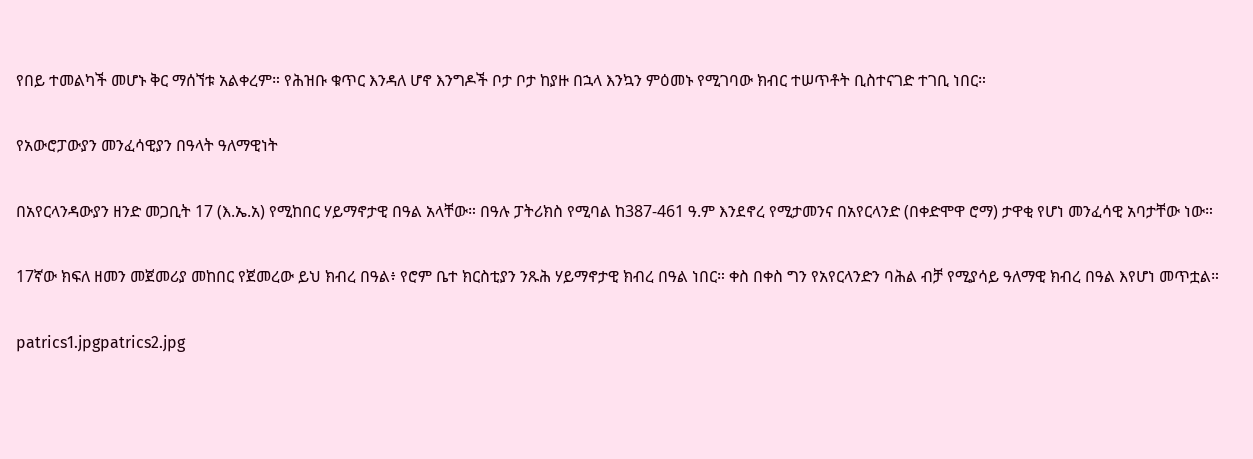የበይ ተመልካች መሆኑ ቅር ማሰኘቱ አልቀረም። የሕዝቡ ቁጥር እንዳለ ሆኖ እንግዶች ቦታ ቦታ ከያዙ በኋላ እንኳን ምዕመኑ የሚገባው ክብር ተሠጥቶት ቢስተናገድ ተገቢ ነበር።

የአውሮፓውያን መንፈሳዊያን በዓላት ዓለማዊነት

በአየርላንዳውያን ዘንድ መጋቢት 17 (እ.ኤ.አ) የሚከበር ሃይማኖታዊ በዓል አላቸው። በዓሉ ፓትሪክስ የሚባል ከ387-461 ዓ.ም እንደኖረ የሚታመንና በአየርላንድ (በቀድሞዋ ሮማ) ታዋቂ የሆነ መንፈሳዊ አባታቸው ነው።

17ኛው ክፍለ ዘመን መጀመሪያ መከበር የጀመረው ይህ ክብረ በዓል፥ የሮም ቤተ ክርስቲያን ንጹሕ ሃይማኖታዊ ክብረ በዓል ነበር። ቀስ በቀስ ግን የአየርላንድን ባሕል ብቻ የሚያሳይ ዓለማዊ ክብረ በዓል እየሆነ መጥቷል።

patrics1.jpgpatrics2.jpg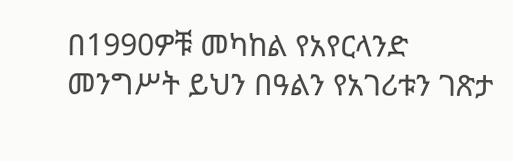በ1990ዎቹ መካከል የአየርላንድ መንግሥት ይህን በዓልን የአገሪቱን ገጽታ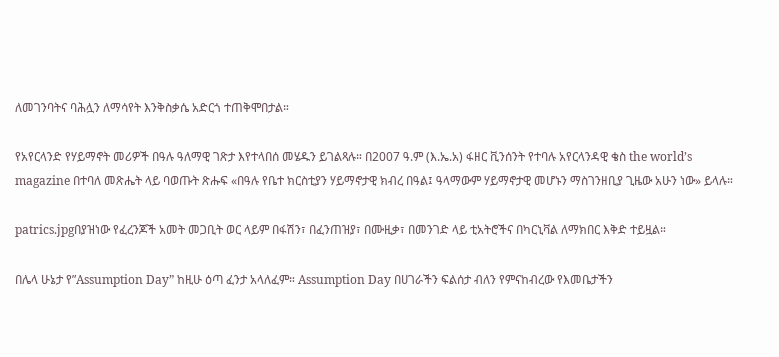ለመገንባትና ባሕሏን ለማሳየት እንቅስቃሴ አድርጎ ተጠቅሞበታል።

የአየርላንድ የሃይማኖት መሪዎች በዓሉ ዓለማዊ ገጽታ እየተላበሰ መሄዱን ይገልጻሉ። በ2007 ዓ.ም (እ.ኤ.አ) ፋዘር ቪንሰንት የተባሉ አየርላንዳዊ ቄስ the world’s magazine በተባለ መጽሔት ላይ ባወጡት ጽሑፍ «በዓሉ የቤተ ክርስቲያን ሃይማኖታዊ ክብረ በዓል፤ ዓላማውም ሃይማኖታዊ መሆኑን ማስገንዘቢያ ጊዜው አሁን ነው» ይላሉ።

patrics.jpgበያዝነው የፈረንጆች አመት መጋቢት ወር ላይም በፋሽን፣ በፈንጠዝያ፣ በሙዚቃ፣ በመንገድ ላይ ቲአትሮችና በካርኒቫል ለማክበር እቅድ ተይዟል።

በሌላ ሁኔታ የ”Assumption Day” ከዚሁ ዕጣ ፈንታ አላለፈም። Assumption Day በሀገራችን ፍልሰታ ብለን የምናከብረው የእመቤታችን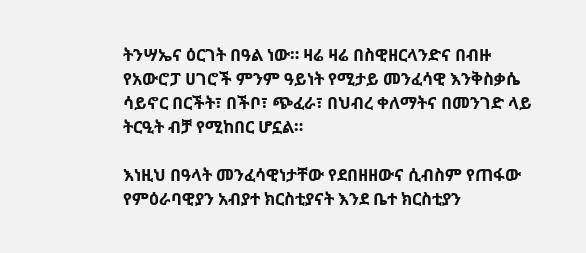ትንሣኤና ዕርገት በዓል ነው። ዛሬ ዛሬ በስዊዘርላንድና በብዙ የአውሮፓ ሀገሮች ምንም ዓይነት የሚታይ መንፈሳዊ እንቅስቃሴ ሳይኖር በርችት፣ በችቦ፣ ጭፈራ፣ በህብረ ቀለማትና በመንገድ ላይ ትርዒት ብቻ የሚከበር ሆኗል።

እነዚህ በዓላት መንፈሳዊነታቸው የደበዘዘውና ሲብስም የጠፋው የምዕራባዊያን አብያተ ክርስቲያናት እንደ ቤተ ክርስቲያን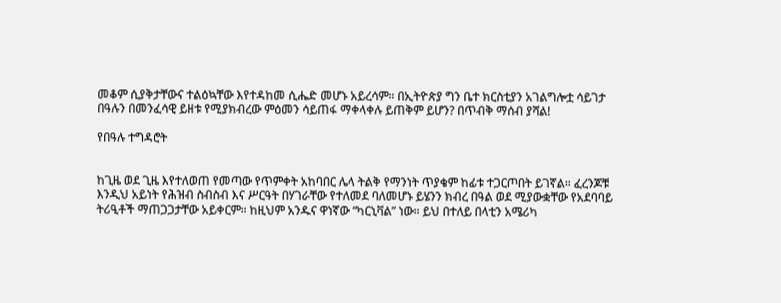መቆም ሲያቅታቸውና ተልዕኳቸው እየተዳከመ ሲሔድ መሆኑ አይረሳም። በኢትዮጵያ ግን ቤተ ክርስቲያን አገልግሎቷ ሳይገታ በዓሉን በመንፈሳዊ ይዘቱ የሚያክብረው ምዕመን ሳይጠፋ ማቀላቀሉ ይጠቅም ይሆን? በጥብቅ ማሰብ ያሻል!

የበዓሉ ተግዳሮት


ከጊዜ ወደ ጊዜ እየተለወጠ የመጣው የጥምቀት አከባበር ሌላ ትልቅ የማንነት ጥያቄም ከፊቱ ተጋርጦበት ይገኛል። ፈረንጆቹ እንዲህ አይነት የሕዝብ ስብስብ እና ሥርዓት በሃገራቸው የተለመደ ባለመሆኑ ይሄንን ክብረ በዓል ወደ ሚያውቋቸው የአደባባይ ትሪዒቶች ማጠጋጋታቸው አይቀርም። ከዚህም አንዱና ዋነኛው “ካርኒቫል” ነው። ይህ በተለይ በላቲን አሜሪካ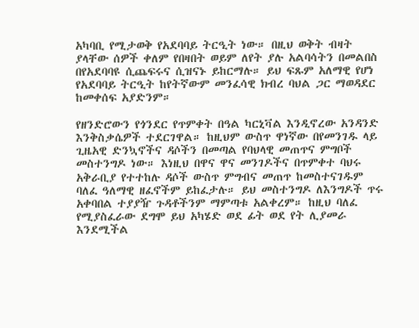አካባቢ የሚታወቅ የአደባባይ ትርዒት ነው። በዚህ ወቅት ብዛት ያላቸው ሰዎች ቀለም የበዛበት ወይም ለየት ያሉ አልባሳትን በመልበስ በየአደባባዩ ሲጨፍሩና ሲዝናኑ ይከርማሉ። ይህ ፍጹም አለማዊ የሆነ የአደባባይ ትርዒት ከየትኛውም መንፈሳዊ ክብረ ባህል ጋር ማወዳደር ከመቀሰፍ አያድንም።

የዘንድሮውን የጎንደር የጥምቀት በዓል ካርኒቫል እንዲኖረው አንዳንድ እንቅስቃሴዎች ተደርገዋል። ከዚህም ውስጥ ዋነኛው በየመንገዱ ላይ ጊዜአዊ ድንኳኖችና ዳሶችን በመጣል የባህላዊ መጠጥና ምግቦች መስተንግዶ ነው። እነዚህ በዋና ዋና መንገዶችና በጥምቀተ ባህሩ አቅራቢያ የተተከሉ ዳሶች ውስጥ ምግብና መጠጥ ከመስተናገዱም ባለፈ ዓለማዊ ዘፈኖችም ይከፈታሉ። ይህ መስተንግዶ ለእንግዶች ጥሩ አቀባበል ተያያዥ ጉዳቶችንም ማምጣቱ አልቀረም። ከዚህ ባለፈ የሚያስፈራው ደግሞ ይህ አካሄድ ወደ ፊት ወደ የት ሊያመራ እንደሚችል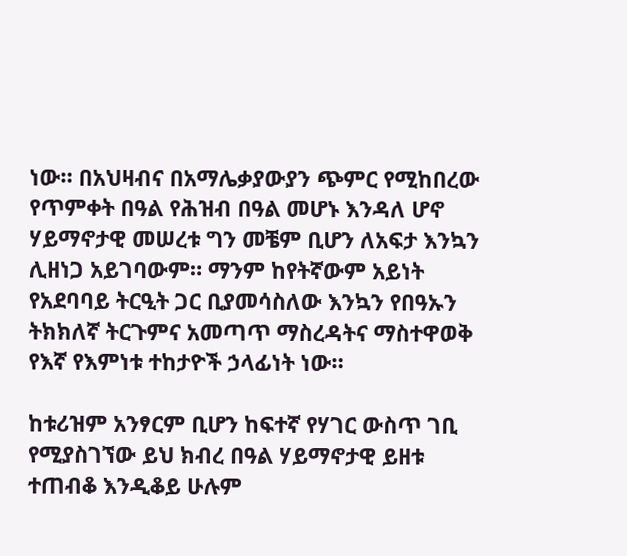ነው። በአህዛብና በአማሌቃያውያን ጭምር የሚከበረው የጥምቀት በዓል የሕዝብ በዓል መሆኑ እንዳለ ሆኖ ሃይማኖታዊ መሠረቱ ግን መቼም ቢሆን ለአፍታ እንኳን ሊዘነጋ አይገባውም። ማንም ከየትኛውም አይነት የአደባባይ ትርዒት ጋር ቢያመሳስለው እንኳን የበዓኡን ትክክለኛ ትርጉምና አመጣጥ ማስረዳትና ማስተዋወቅ የእኛ የእምነቱ ተከታዮች ኃላፊነት ነው።

ከቱሪዝም አንፃርም ቢሆን ከፍተኛ የሃገር ውስጥ ገቢ የሚያስገኘው ይህ ክብረ በዓል ሃይማኖታዊ ይዘቱ ተጠብቆ እንዲቆይ ሁሉም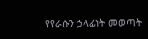የየራሱን ኃላፊነት መወጣት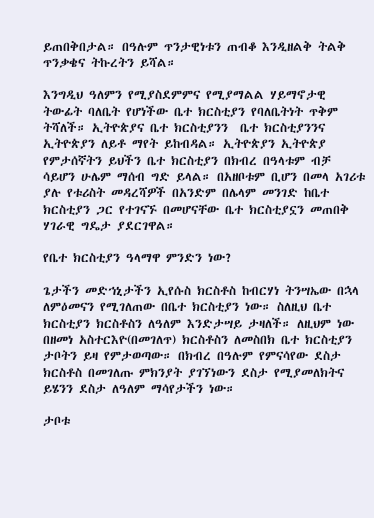ይጠበቅበታል። በዓሉም ጥንታዊነቱን ጠብቆ እንዲዘልቅ ትልቅ ጥንቃቄና ትኩረትን ይሻል።

እንግዲህ ዓለምን የሚያስደምምና የሚያማልል ሃይማኖታዊ ትውፊት ባለቤት የሆነችው ቤተ ክርስቲያን የባለቤትነት ጥቅም ትሻለች። ኢትዮጵያና ቤተ ክርስቲያንን  ቤተ ክርስቲያንንና  ኢትዮጵያን ለይቶ ማየት ይከብዳል። ኢትዮጵያን ኢትዮጵያ የምታሰኛትን ይህችን ቤተ ክርስቲያን በክብረ በዓላቱም ብቻ ሳይሆን ሁሌም ማሰብ ግድ ይላል። በአዘቦቱም ቢሆን በመላ አገሪቱ ያሉ የቱሪስት መዳረሻዎች በአንድም በሌላም መንገድ ከቤተ ክርስቲያን ጋር የተገናኙ በመሆናቸው ቤተ ክርስቲያኗን መጠበቅ ሃገራዊ ግዴታ ያደርገዋል።

የቤተ ክርስቲያን ዓላማዋ ምንድን ነው?

ጌታችን መድኀኒታችን ኢየሱስ ክርስቶስ ከብርሃነ ትንሣኤው በኋላ ለምዕመናን የሚገለጠው በቤተ ክርስቲያን ነው። ስለዚህ ቤተ ክርስቲያን ክርስቶስን ለዓለም እንድታሣይ ታዛለች። ለዚህም ነው በዘመነ አስተርእዮ(በመገለጥ) ክርስቶስን ለመስበክ ቤተ ክርስቲያን ታቦትን ይዛ የምታወጣው። በክብረ በዓሉም የምናሳየው ደስታ ክርስቶስ በመገለጡ ምክንያት ያገኘነውን ደስታ የሚያመለክትና ይሄንን ደስታ ለዓለም ማሳየታችን ነው።

ታቦቱ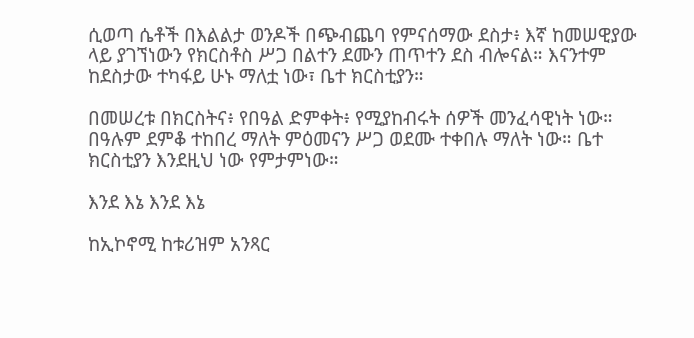ሲወጣ ሴቶች በእልልታ ወንዶች በጭብጨባ የምናሰማው ደስታ፥ እኛ ከመሠዊያው ላይ ያገኘነውን የክርስቶስ ሥጋ በልተን ደሙን ጠጥተን ደስ ብሎናል። እናንተም ከደስታው ተካፋይ ሁኑ ማለቷ ነው፣ ቤተ ክርስቲያን።

በመሠረቱ በክርስትና፥ የበዓል ድምቀት፥ የሚያከብሩት ሰዎች መንፈሳዊነት ነው። በዓሉም ደምቆ ተከበረ ማለት ምዕመናን ሥጋ ወደሙ ተቀበሉ ማለት ነው። ቤተ ክርስቲያን እንደዚህ ነው የምታምነው።

እንደ እኔ እንደ እኔ

ከኢኮኖሚ ከቱሪዝም አንጻር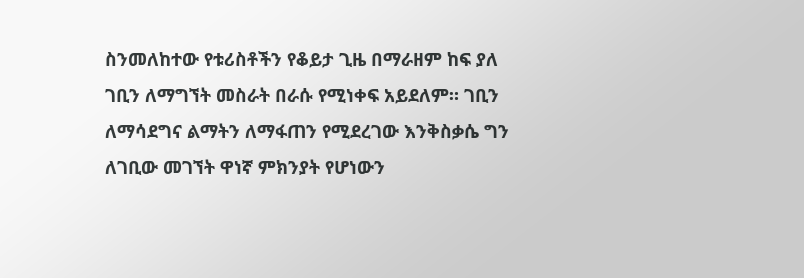ስንመለከተው የቱሪስቶችን የቆይታ ጊዜ በማራዘም ከፍ ያለ ገቢን ለማግኘት መስራት በራሱ የሚነቀፍ አይደለም። ገቢን ለማሳደግና ልማትን ለማፋጠን የሚደረገው እንቅስቃሴ ግን ለገቢው መገኘት ዋነኛ ምክንያት የሆነውን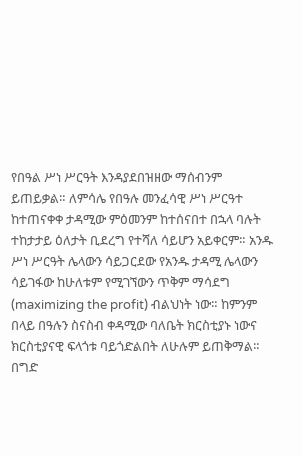የበዓል ሥነ ሥርዓት እንዳያደበዝዘው ማሰብንም ይጠይቃል። ለምሳሌ የበዓሉ መንፈሳዊ ሥነ ሥርዓተ ከተጠናቀቀ ታዳሚው ምዕመንም ከተሰናበተ በኋላ ባሉት ተከታታይ ዕለታት ቢደረግ የተሻለ ሳይሆን አይቀርም። አንዱ ሥነ ሥርዓት ሌላውን ሳይጋርደው የአንዱ ታዳሚ ሌላውን ሳይገፋው ከሁለቱም የሚገኘውን ጥቅም ማሳደግ (maximizing the profit) ብልህነት ነው። ከምንም በላይ በዓሉን ስናስብ ቀዳሚው ባለቤት ክርስቲያኑ ነውና ክርስቲያናዊ ፍላጎቱ ባይጎድልበት ለሁሉም ይጠቅማል። በግድ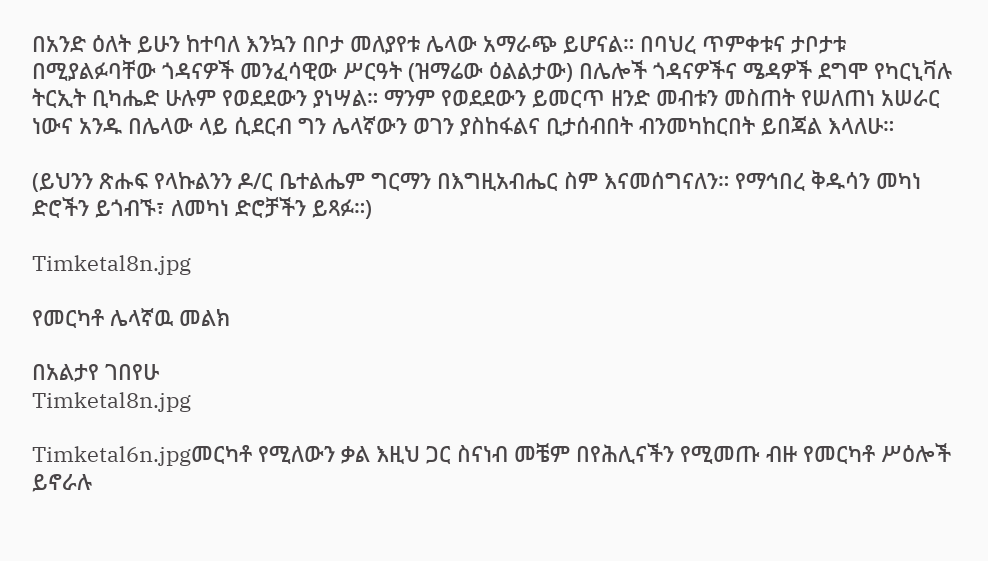በአንድ ዕለት ይሁን ከተባለ እንኳን በቦታ መለያየቱ ሌላው አማራጭ ይሆናል። በባህረ ጥምቀቱና ታቦታቱ በሚያልፉባቸው ጎዳናዎች መንፈሳዊው ሥርዓት (ዝማሬው ዕልልታው) በሌሎች ጎዳናዎችና ሜዳዎች ደግሞ የካርኒቫሉ ትርኢት ቢካሔድ ሁሉም የወደደውን ያነሣል። ማንም የወደደውን ይመርጥ ዘንድ መብቱን መስጠት የሠለጠነ አሠራር ነውና አንዱ በሌላው ላይ ሲደርብ ግን ሌላኛውን ወገን ያስከፋልና ቢታሰብበት ብንመካከርበት ይበጃል እላለሁ።

(ይህንን ጽሑፍ የላኩልንን ዶ/ር ቤተልሔም ግርማን በእግዚአብሔር ስም እናመሰግናለን። የማኅበረ ቅዱሳን መካነ ድሮችን ይጎብኙ፣ ለመካነ ድሮቻችን ይጻፉ።)

Timketal8n.jpg

የመርካቶ ሌላኛዉ መልክ

በአልታየ ገበየሁ
Timketal8n.jpg

Timketal6n.jpgመርካቶ የሚለውን ቃል እዚህ ጋር ስናነብ መቼም በየሕሊናችን የሚመጡ ብዙ የመርካቶ ሥዕሎች ይኖራሉ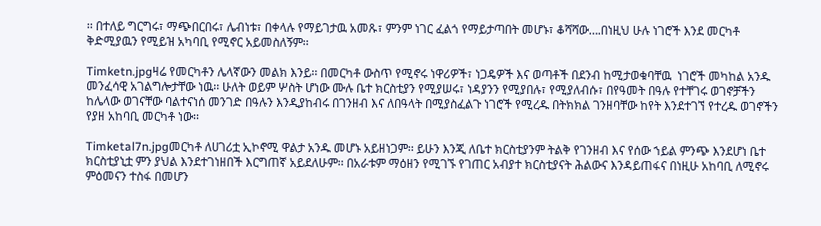፡፡ በተለይ ግርግሩ፣ ማጭበርበሩ፣ ሌብነቱ፣ በቀላሉ የማይገታዉ አመጹ፣ ምንም ነገር ፈልጎ የማይታጣበት መሆኑ፣ ቆሻሻው….በነዚህ ሁሉ ነገሮች እንደ መርካቶ ቅድሚያዉን የሚይዝ አካባቢ የሚኖር አይመስለኝም፡፡

Timketn.jpgዛሬ የመርካቶን ሌላኛውን መልክ እንይ፡፡ በመርካቶ ውስጥ የሚኖሩ ነዋሪዎች፣ ነጋዴዎች እና ወጣቶች በደንብ ከሚታወቁባቸዉ  ነገሮች መካከል አንዱ መንፈሳዊ አገልግሎታቸው ነዉ፡፡ ሁለት ወይም ሦስት ሆነው ሙሉ ቤተ ክርስቲያን የሚያሠሩ፣ ነዳያንን የሚያበሉ፣ የሚያለብሱ፣ በየዓመት በዓሉ የተቸገሩ ወገኖቻችን ከሌላው ወገናቸው ባልተናነሰ መንገድ በዓሉን እንዲያከብሩ በገንዘብ እና ለበዓላት በሚያስፈልጉ ነገሮች የሚረዱ በትክክል ገንዘባቸው ከየት እንደተገኘ የተረዱ ወገኖችን የያዘ አከባቢ መርካቶ ነው፡፡

Timketal7n.jpgመርካቶ ለሀገሪቷ ኢኮኖሚ ዋልታ አንዱ መሆኑ አይዘነጋም፡፡ ይሁን እንጂ ለቤተ ክርስቲያንም ትልቅ የገንዘብ እና የሰው ኀይል ምንጭ እንደሆነ ቤተ ክርስቲያኒቷ ምን ያህል እንደተገነዘበች እርግጠኛ አይደለሁም፡፡ በአራቱም ማዕዘን የሚገኙ የገጠር አብያተ ክርስቲያናት ሕልውና እንዳይጠፋና በነዚሁ አከባቢ ለሚኖሩ ምዕመናን ተስፋ በመሆን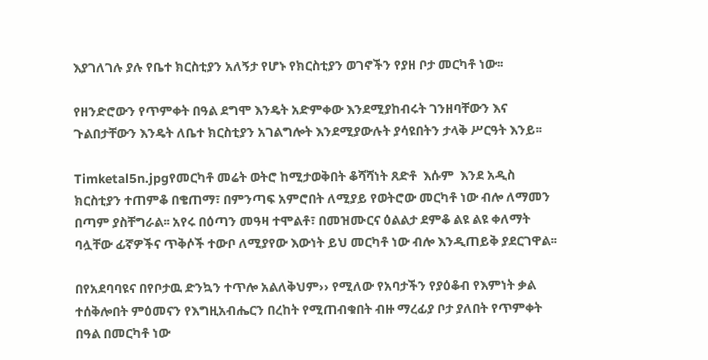እያገለገሉ ያሉ የቤተ ክርስቲያን አለኝታ የሆኑ የክርስቲያን ወገኖችን የያዘ ቦታ መርካቶ ነው፡፡

የዘንድሮውን የጥምቀት በዓል ደግሞ እንዴት አድምቀው እንደሚያከብሩት ገንዘባቸውን እና ጉልበታቸውን እንዴት ለቤተ ክርስቲያን አገልግሎት እንደሚያውሉት ያሳዩበትን ታላቅ ሥርዓት እንይ፡፡

Timketal5n.jpgየመርካቶ መሬት ወትሮ ከሚታወቅበት ቆሻሻነት ጸድቶ  እሱም  እንደ አዲስ ክርስቲያን ተጠምቆ በቄጠማ፣ በምንጣፍ አምሮበት ለሚያይ የወትሮው መርካቶ ነው ብሎ ለማመን በጣም ያስቸግራል፡፡ አየሩ በዕጣን መዓዛ ተሞልቶ፣ በመዝሙርና ዕልልታ ደምቆ ልዩ ልዩ ቀለማት ባሏቸው ፊኛዎችና ጥቅሶች ተውቦ ለሚያየው እውነት ይህ መርካቶ ነው ብሎ እንዲጠይቅ ያደርገዋል፡፡

በየአደባባዩና በየቦታዉ ድንኳን ተጥሎ አልለቅህም›› የሚለው የአባታችን የያዕቆብ የእምነት ቃል ተሰቅሎበት ምዕመናን የእግዚአብሔርን በረከት የሚጠብቁበት ብዙ ማረፊያ ቦታ ያለበት የጥምቀት በዓል በመርካቶ ነው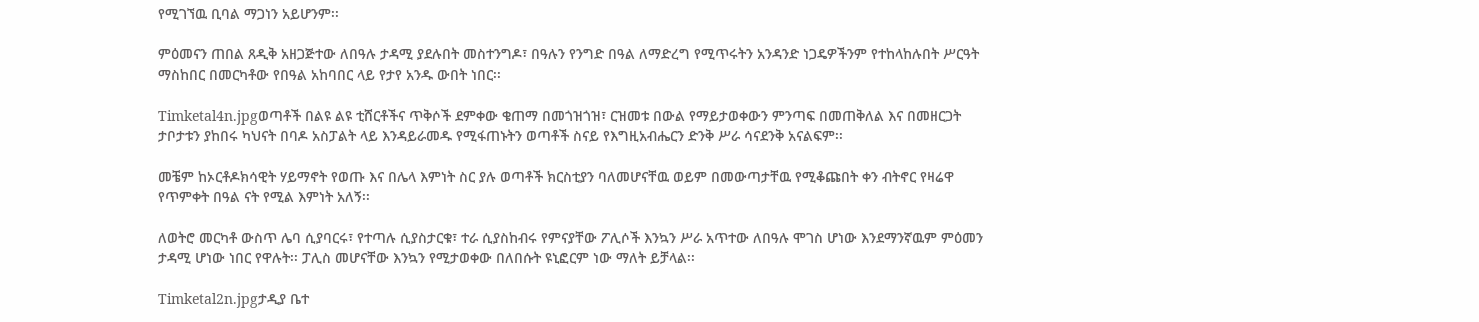የሚገኘዉ ቢባል ማጋነን አይሆንም፡፡

ምዕመናን ጠበል ጸዲቅ አዘጋጅተው ለበዓሉ ታዳሚ ያደሉበት መስተንግዶ፣ በዓሉን የንግድ በዓል ለማድረግ የሚጥሩትን አንዳንድ ነጋዴዎችንም የተከላከሉበት ሥርዓት ማስከበር በመርካቶው የበዓል አከባበር ላይ የታየ አንዱ ውበት ነበር፡፡

Timketal4n.jpgወጣቶች በልዩ ልዩ ቲሸርቶችና ጥቅሶች ደምቀው ቄጠማ በመጎዝጎዝ፣ ርዝመቱ በውል የማይታወቀውን ምንጣፍ በመጠቅለል እና በመዘርጋት ታቦታቱን ያከበሩ ካህናት በባዶ አስፓልት ላይ እንዳይራመዱ የሚፋጠኑትን ወጣቶች ስናይ የእግዚአብሔርን ድንቅ ሥራ ሳናደንቅ አናልፍም፡፡

መቼም ከኦርቶዶክሳዊት ሃይማኖት የወጡ እና በሌላ እምነት ስር ያሉ ወጣቶች ክርስቲያን ባለመሆናቸዉ ወይም በመውጣታቸዉ የሚቆጩበት ቀን ብትኖር የዛሬዋ የጥምቀት በዓል ናት የሚል እምነት አለኝ፡፡

ለወትሮ መርካቶ ውስጥ ሌባ ሲያባርሩ፣ የተጣሉ ሲያስታርቁ፣ ተራ ሲያስከብሩ የምናያቸው ፖሊሶች እንኳን ሥራ አጥተው ለበዓሉ ሞገስ ሆነው እንደማንኛዉም ምዕመን ታዳሚ ሆነው ነበር የዋሉት፡፡ ፓሊስ መሆናቸው እንኳን የሚታወቀው በለበሱት ዩኒፎርም ነው ማለት ይቻላል፡፡

Timketal2n.jpgታዲያ ቤተ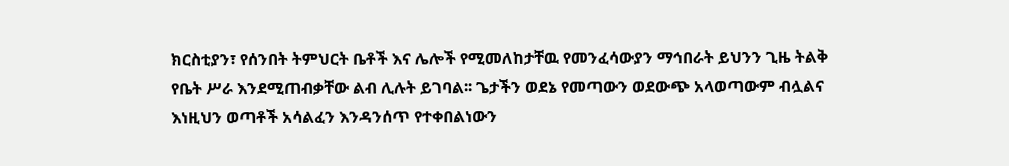ክርስቲያን፣ የሰንበት ትምህርት ቤቶች እና ሌሎች የሚመለከታቸዉ የመንፈሳውያን ማኅበራት ይህንን ጊዜ ትልቅ የቤት ሥራ እንደሚጠብቃቸው ልብ ሊሉት ይገባል፡፡ ጌታችን ወደኔ የመጣውን ወደውጭ አላወጣውም ብሏልና እነዚህን ወጣቶች አሳልፈን እንዳንሰጥ የተቀበልነውን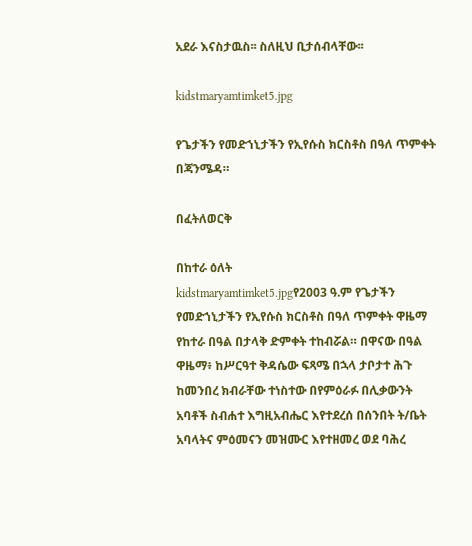አደራ እናስታዉስ፡፡ ስለዚህ ቢታሰብላቸው፡፡

kidstmaryamtimket5.jpg

የጌታችን የመድኀኒታችን የኢየሱስ ክርስቶስ በዓለ ጥምቀት በጃንሜዳ።

በፈትለወርቅ

በከተራ ዕለት
kidstmaryamtimket5.jpgየ2003 ዓ.ም የጌታችን የመድኀኒታችን የኢየሱስ ክርስቶስ በዓለ ጥምቀት ዋዜማ የከተራ በዓል በታላቅ ድምቀት ተከብሯል። በዋናው በዓል ዋዜማ፥ ከሥርዓተ ቅዳሴው ፍጻሜ በኋላ ታቦታተ ሕጉ ከመንበረ ክብራቸው ተነስተው በየምዕራፉ በሊቃውንት አባቶች ስብሐተ እግዚአብሔር እየተደረሰ በሰንበት ት/ቤት አባላትና ምዕመናን መዝሙር እየተዘመረ ወደ ባሕረ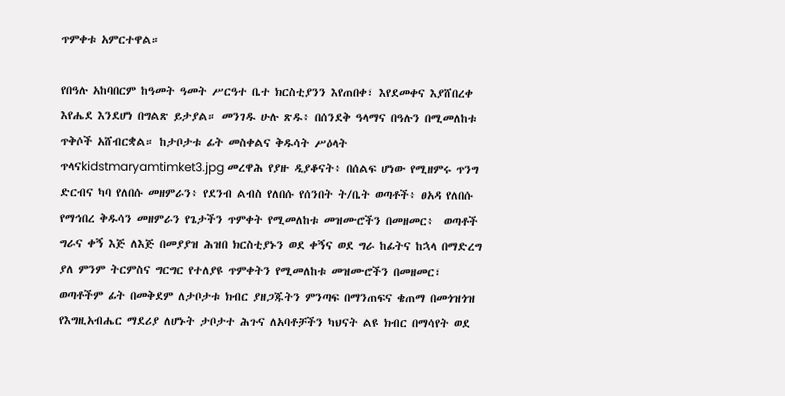ጥምቀቱ አምርተዋል።

የበዓሉ አከባበርም ከዓመት ዓመት ሥርዓተ ቤተ ክርስቲያንን እየጠበቀ፣ እየደመቀና እያሸበረቀ እየሔደ እንደሆነ በግልጽ ይታያል። መንገዱ ሁሉ ጽዱ፥ በሰንደቅ ዓላማና በዓሉን በሚመለከቱ ጥቅሶች አሸብርቋል። ከታቦታቱ ፊት መስቀልና ቅዱሳት ሥዕላት ጥላናkidstmaryamtimket3.jpg መረዋሕ የያዙ ዲያቆናት፥ በሰልፍ ሆነው የሚዘምሩ ጥንግ ድርብና ካባ የለበሱ መዘምራን፥ የደንብ ልብስ የለበሱ የሰንበት ት/ቤት ወጣቶች፥ ፀአዳ የለበሱ የማኅበረ ቅዱሳን መዘምራን የጌታችን ጥምቀት የሚመለከቱ መዝሙሮችን በመዘመር፥  ወጣቶች ግራና ቀኝ እጅ ለእጅ በመያያዝ ሕዝበ ክርስቲያኑን ወደ ቀኝና ወደ ግራ ከፊትና ከኋላ በማድረግ ያለ ምንም ትርምስና ግርግር የተለያዩ ጥምቀትን የሚመለከቱ መዝሙሮችን በመዘመር፣ ወጣቶችም ፊት በመቅደም ለታቦታቱ ክብር ያዘጋጁትን ምንጣፍ በማንጠፍና ቄጠማ በመጎዝጎዝ የእግዚአብሔር ማደሪያ ለሆኑት ታቦታተ ሕጉና ለአባቶቻችን ካህናት ልዩ ክብር በማሳየት ወደ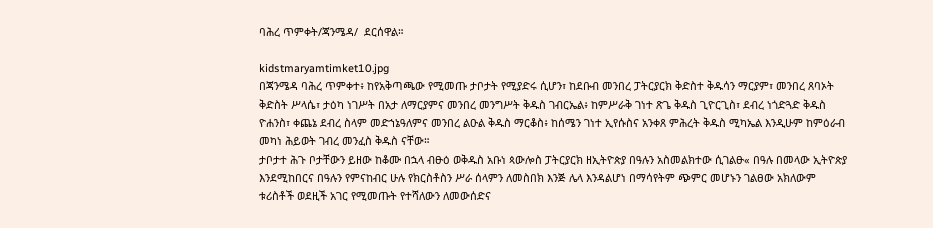ባሕረ ጥምቀት/ጃንሜዳ/  ደርሰዋል።

kidstmaryamtimket10.jpg
በጃንሜዳ ባሕረ ጥምቀተ፥ ከየአቅጣጫው የሚመጡ ታቦታት የሚያድሩ ሲሆን፣ ከደቡብ መንበረ ፓትርያርክ ቅድስተ ቅዱሳን ማርያም፣ መንበረ ጸባኦት ቅድስት ሥላሴ፣ ታዕካ ነገሥት በአታ ለማርያምና መንበረ መንግሥት ቅዱስ ገብርኤል፥ ከምሥራቅ ገነተ ጽጌ ቅዱስ ጊዮርጊስ፣ ደብረ ነጎድጓድ ቅዱስ ዮሐንስ፣ ቀጨኔ ደብረ ስላም መድኀኔዓለምና መንበረ ልዑል ቅዱስ ማርቆስ፥ ከሰሜን ገነተ ኢየሱስና አንቀጸ ምሕረት ቅዱስ ሚካኤል እንዲሁም ከምዕራብ መካነ ሕይወት ገብረ መንፈስ ቅዱስ ናቸው።
ታቦታተ ሕጉ ቦታቸውን ይዘው ከቆሙ በኋላ ብፁዕ ወቅዱስ አቡነ ጳውሎስ ፓትርያርክ ዘኢትዮጵያ በዓሉን አስመልክተው ሲገልፁ« በዓሉ በመላው ኢትዮጵያ እንደሚከበርና በዓሉን የምናከብር ሁሉ የክርስቶስን ሥራ ሰላምን ለመስበክ እንጅ ሌላ እንዳልሆነ በማሳየትም ጭምር መሆኑን ገልፀው አክለውም ቱሪስቶች ወደዚች አገር የሚመጡት የተሻለውን ለመውሰድና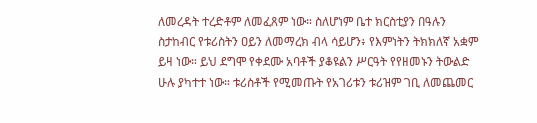ለመረዳት ተረድቶም ለመፈጸም ነው። ስለሆነም ቤተ ክርስቲያን በዓሉን ስታከብር የቱሪስትን ዐይን ለመማረክ ብላ ሳይሆን፥ የእምነትን ትክክለኛ አቋም ይዛ ነው። ይህ ደግሞ የቀደሙ አባቶች ያቆዩልን ሥርዓት የየዘመኑን ትውልድ ሁሉ ያካተተ ነው። ቱሪስቶች የሚመጡት የአገሪቱን ቱሪዝም ገቢ ለመጨመር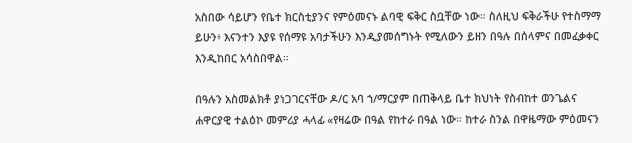አስበው ሳይሆን የቤተ ክርስቲያንና የምዕመናኑ ልባዊ ፍቅር ስቧቸው ነው። ስለዚህ ፍቅራችሁ የተስማማ ይሁን፥ እናንተን እያዩ የሰማዩ አባታችሁን እንዲያመሰግኑት የሚለውን ይዘን በዓሉ በሰላምና በመፈቃቀር እንዲከበር አሳስበዋል።

በዓሉን አስመልክቶ ያነጋገርናቸው ዶ/ር አባ ኀ/ማርያም በጠቅላይ ቤተ ክህነት የስብከተ ወንጌልና ሐዋርያዊ ተልዕኮ መምሪያ ሓላፊ «የዛሬው በዓል የከተራ በዓል ነው። ከተራ ስንል በዋዜማው ምዕመናን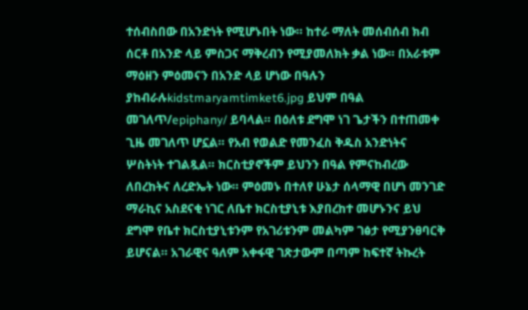ተሰብስበው በአንድነት የሚሆኑበት ነው። ከተራ ማለት መሰብሰብ ክብ ሰርቶ በአንድ ላይ ምስጋና ማቅረብን የሚያመለክት ቃል ነው። በአራቱም ማዕዘን ምዕመናን በአንድ ላይ ሆነው በዓሉን ያከብራሉkidstmaryamtimket6.jpg ይህም በዓል መገለጥ/epiphany/ ይባላል። በዕለቱ ደግሞ ነገ ጌታችን በተጠመቀ ጊዜ መገለጥ ሆኗል። የአብ የወልድ የመንፈስ ቅዱስ አንድነትና ሦስትነት ተገልጿል። ክርስቲያኖችም ይህንን በዓል የምናከብረው ለበረከትና ለረድኤት ነው። ምዕመኑ በተለየ ሁኔታ ሰላማዊ በሆነ መንገድ ማራኪና አስደናቂ ነገር ለቤተ ክርስቲያኒቱ እያበረከተ መሆኑንና ይህ ደግሞ የቤተ ክርስቲያኒቱንም የአገሪቱንም መልካም ገፅታ የሚያንፀባርቅ ይሆናል። አገራዊና ዓለም አቀፋዊ ገጽታውም በጣም ከፍተኛ ትኩረት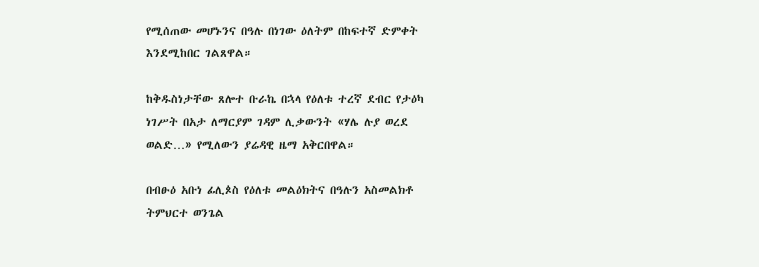የሚሰጠው መሆኑንና በዓሉ በነገው ዕለትም በከፍተኛ ድምቀት እንደሚከበር ገልጸዋል።

ከቅዱስነታቸው ጸሎተ ቡራኬ በኋላ የዕለቱ ተረኛ ደብር የታዕካ ነገሥት በአታ ለማርያም ገዳም ሊቃውንት «ሃሌ ሉያ ወረደ ወልድ…» የሚለውን ያሬዳዊ ዜማ አቅርበዋል።

በብፁዕ አቡነ ፊሊጶስ የዕለቱ መልዕክትና በዓሉን አስመልክቶ ትምህርተ ወንጌል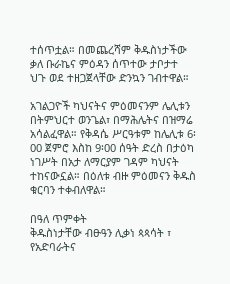ተሰጥቷል። በመጨረሻም ቅዱስነታችው ቃለ ቡራኬና ምዕዳን ሰጥተው ታቦታተ ህጉ ወደ ተዘጋጀላቸው ድንኳን ገብተዋል።

አገልጋዮች ካህናትና ምዕመናንም ሌሊቱን በትምህርተ ወንጌል፣ በማሕሌትና በዝማሬ አሳልፈዋል። የቅዳሴ ሥርዓቱም ከሌሊቱ 6፡00 ጀምሮ እስከ 9፡00 ሰዓት ድረስ በታዕካ ነገሥት በአታ ለማርያም ገዳም ካህናት ተከናውኗል። በዕለቱ ብዙ ምዕመናን ቅዱስ ቁርባን ተቀብለዋል።

በዓለ ጥምቀት
ቅዱስነታቸው ብፁዓን ሊቃነ ጳጳሳት ፣ የአድባራትና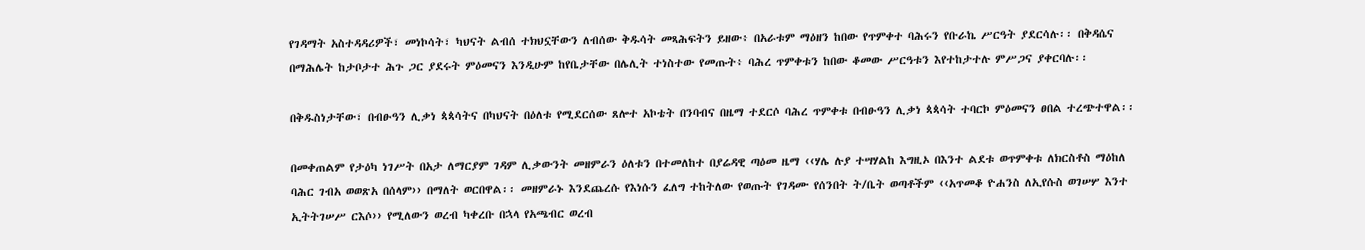የገዳማት አስተዳዳሪዎች፣ መነኮሳት፣ ካህናት ልብሰ ተክህኗቸውን ለብሰው ቅዱሳት መጻሕፍትን ይዘው፥ በአራቱም ማዕዘን ከበው የጥምቀተ ባሕሩን የቡራኬ ሥርዓት ያደርሳሉ፡፡ በቅዳሴና በማሕሌት ከታቦታተ ሕጉ ጋር ያደሩት ምዕመናን እንዲሁም ከየቤታቸው በሌሊት ተነስተው የመጡት፥ ባሕረ ጥምቀቱን ከበው ቆመው ሥርዓቱን እየተከታተሉ ምሥጋና ያቀርባሉ፡፡

በቅዱስነታቸው፣ በብፁዓን ሊቃነ ጳጳሳትና በካህናት በዕለቱ የሚደርሰው ጸሎተ አኮቴት በንባብና በዜማ ተደርሶ ባሕረ ጥምቀቱ በብፁዓን ሊቃነ ጳጳሳት ተባርኮ ምዕመናን ፀበል ተረጭተዋል፡፡

በመቀጠልም የታዕካ ነገሥት በአታ ለማርያም ገዳም ሊቃውንት መዘምራን ዕለቱን በተመለከተ በያሬዳዊ ጣዕመ ዜማ ‹‹ሃሌ ሉያ ተሣሃልከ እግዚኦ በእንተ ልደቱ ወጥምቀቱ ለክርስቶስ ማዕከለ ባሕር ገብአ ወወጽአ በሰላም›› በማለት ወርበዋል፡፡ መዘምራኑ እንደጨረሱ የእነሱን ፈለግ ተከትለው የወጡት የገዳሙ የሰንበት ት/ቤት ወጣቶችም ‹‹አጥመቆ ዮሐንስ ለኢየሱስ ወገሠሦ እንተ ኢትትገሠሥ ርእሶ›› የሚለውን ወረብ ካቀረቡ በኋላ የአጫብር ወረብ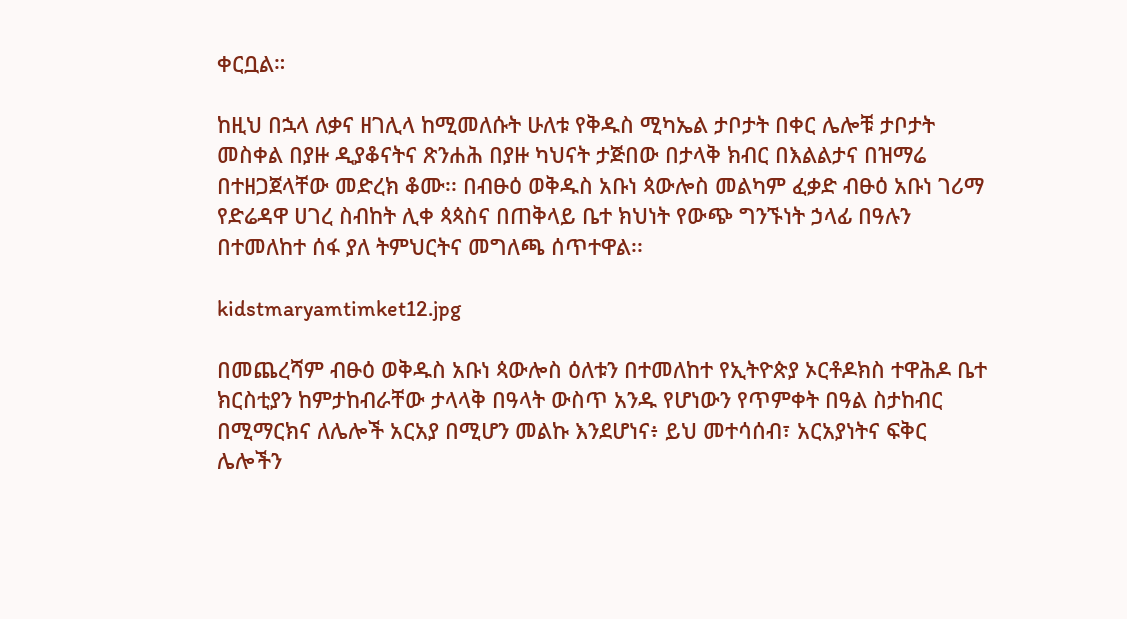ቀርቧል።

ከዚህ በኋላ ለቃና ዘገሊላ ከሚመለሱት ሁለቱ የቅዱስ ሚካኤል ታቦታት በቀር ሌሎቹ ታቦታት መስቀል በያዙ ዲያቆናትና ጽንሐሕ በያዙ ካህናት ታጅበው በታላቅ ክብር በእልልታና በዝማሬ በተዘጋጀላቸው መድረክ ቆሙ፡፡ በብፁዕ ወቅዱስ አቡነ ጳውሎስ መልካም ፈቃድ ብፁዕ አቡነ ገሪማ የድሬዳዋ ሀገረ ስብከት ሊቀ ጳጳስና በጠቅላይ ቤተ ክህነት የውጭ ግንኙነት ኃላፊ በዓሉን በተመለከተ ሰፋ ያለ ትምህርትና መግለጫ ሰጥተዋል፡፡

kidstmaryamtimket12.jpg

በመጨረሻም ብፁዕ ወቅዱስ አቡነ ጳውሎስ ዕለቱን በተመለከተ የኢትዮጵያ ኦርቶዶክስ ተዋሕዶ ቤተ ክርስቲያን ከምታከብራቸው ታላላቅ በዓላት ውስጥ አንዱ የሆነውን የጥምቀት በዓል ስታከብር በሚማርክና ለሌሎች አርአያ በሚሆን መልኩ እንደሆነና፥ ይህ መተሳሰብ፣ አርአያነትና ፍቅር ሌሎችን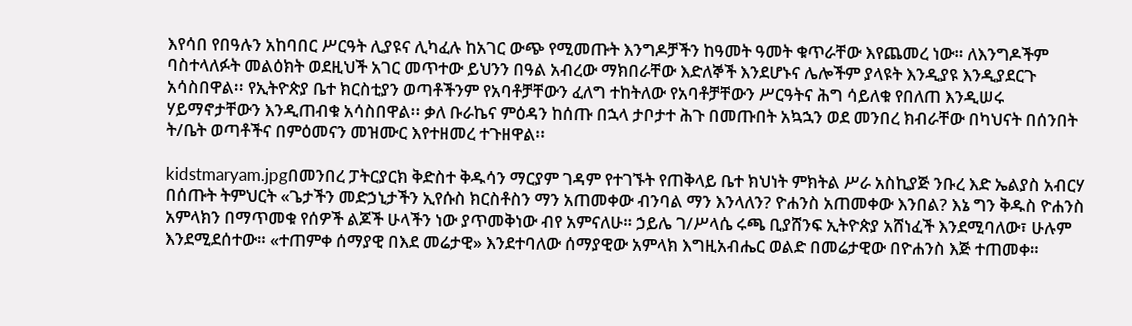እየሳበ የበዓሉን አከባበር ሥርዓት ሊያዩና ሊካፈሉ ከአገር ውጭ የሚመጡት እንግዶቻችን ከዓመት ዓመት ቁጥራቸው እየጨመረ ነው። ለእንግዶችም ባስተላለፉት መልዕክት ወደዚህች አገር መጥተው ይህንን በዓል አብረው ማክበራቸው እድለኞች እንደሆኑና ሌሎችም ያላዩት እንዲያዩ እንዲያደርጉ አሳስበዋል፡፡ የኢትዮጵያ ቤተ ክርስቲያን ወጣቶችንም የአባቶቻቸውን ፈለግ ተከትለው የአባቶቻቸውን ሥርዓትና ሕግ ሳይለቁ የበለጠ እንዲሠሩ ሃይማኖታቸውን እንዲጠብቁ አሳስበዋል፡፡ ቃለ ቡራኬና ምዕዳን ከሰጡ በኋላ ታቦታተ ሕጉ በመጡበት አኳኋን ወደ መንበረ ክብራቸው በካህናት በሰንበት ት/ቤት ወጣቶችና በምዕመናን መዝሙር እየተዘመረ ተጉዘዋል፡፡

kidstmaryam.jpgበመንበረ ፓትርያርክ ቅድስተ ቅዱሳን ማርያም ገዳም የተገኙት የጠቅላይ ቤተ ክህነት ምክትል ሥራ አስኪያጅ ንቡረ እድ ኤልያስ አብርሃ በሰጡት ትምህርት «ጌታችን መድኃኒታችን ኢየሱስ ክርስቶስን ማን አጠመቀው ብንባል ማን እንላለን? ዮሐንስ አጠመቀው እንበል? እኔ ግን ቅዱስ ዮሐንስ አምላክን በማጥመቁ የሰዎች ልጆች ሁላችን ነው ያጥመቅነው ብየ አምናለሁ። ኃይሌ ገ/ሥላሴ ሩጫ ቢያሸንፍ ኢትዮጵያ አሸነፈች እንደሚባለው፣ ሁሉም እንደሚደሰተው። «ተጠምቀ ሰማያዊ በእደ መሬታዊ» እንደተባለው ሰማያዊው አምላክ እግዚአብሔር ወልድ በመሬታዊው በዮሐንስ እጅ ተጠመቀ።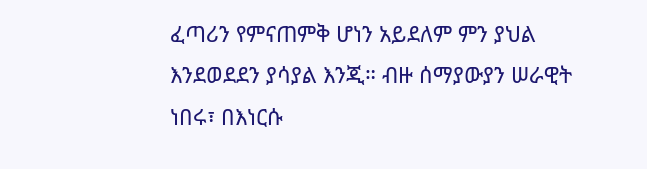ፈጣሪን የምናጠምቅ ሆነን አይደለም ምን ያህል እንደወደደን ያሳያል እንጂ። ብዙ ሰማያውያን ሠራዊት ነበሩ፣ በእነርሱ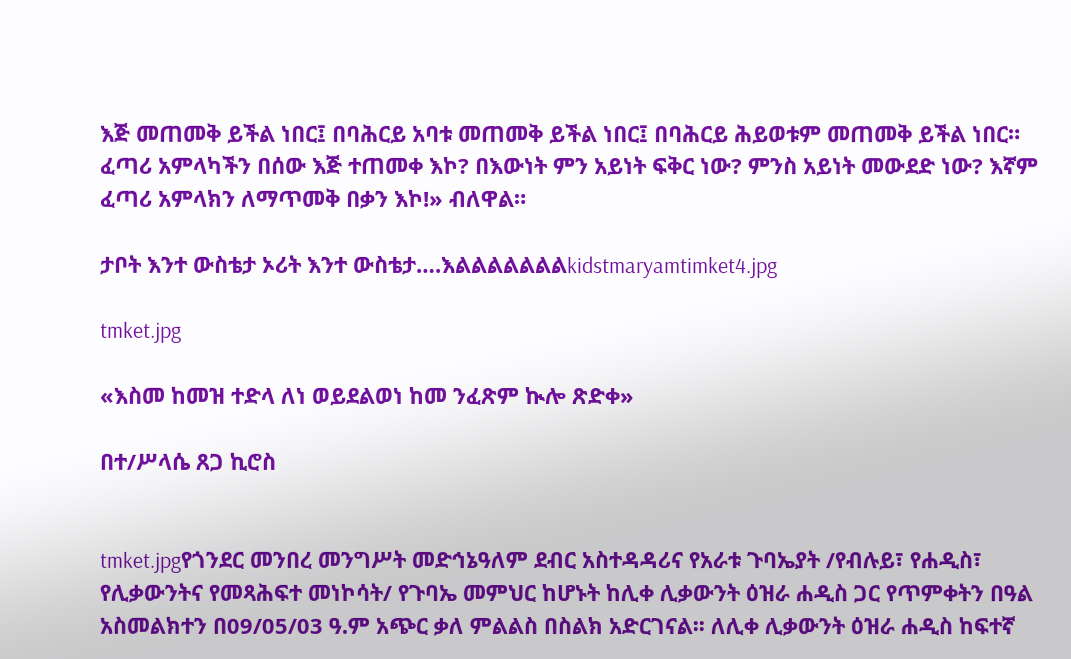እጅ መጠመቅ ይችል ነበር፤ በባሕርይ አባቱ መጠመቅ ይችል ነበር፤ በባሕርይ ሕይወቱም መጠመቅ ይችል ነበር። ፈጣሪ አምላካችን በሰው እጅ ተጠመቀ እኮ? በእውነት ምን አይነት ፍቅር ነው? ምንስ አይነት መውደድ ነው? እኛም ፈጣሪ አምላክን ለማጥመቅ በቃን እኮ!» ብለዋል።

ታቦት እንተ ውስቴታ ኦሪት እንተ ውስቴታ….እልልልልልልልkidstmaryamtimket4.jpg

tmket.jpg

«እስመ ከመዝ ተድላ ለነ ወይደልወነ ከመ ንፈጽም ኲሎ ጽድቀ»

በተ/ሥላሴ ጸጋ ኪሮስ


tmket.jpgየጎንደር መንበረ መንግሥት መድኅኔዓለም ደብር አስተዳዳሪና የአራቱ ጉባኤያት /የብሉይ፣ የሐዲስ፣ የሊቃውንትና የመጻሕፍተ መነኮሳት/ የጉባኤ መምህር ከሆኑት ከሊቀ ሊቃውንት ዕዝራ ሐዲስ ጋር የጥምቀትን በዓል አስመልክተን በ09/05/03 ዓ.ም አጭር ቃለ ምልልስ በስልክ አድርገናል፡፡ ለሊቀ ሊቃውንት ዕዝራ ሐዲስ ከፍተኛ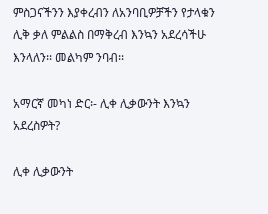ምስጋናችንን እያቀረብን ለአንባቢዎቻችን የታላቁን ሊቅ ቃለ ምልልስ በማቅረብ እንኳን አደረሳችሁ እንላለን፡፡ መልካም ንባብ፡፡

አማርኛ መካነ ድር፡- ሊቀ ሊቃውንት እንኳን አደረስዎት?

ሊቀ ሊቃውንት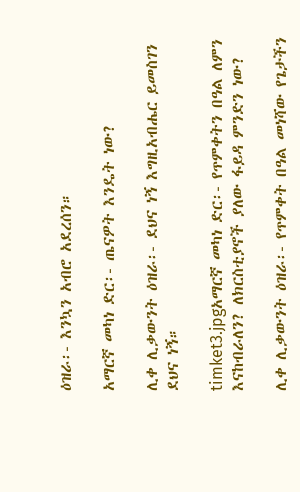ዕዝራ፡- እንኳን አብሮ አደረሰን።

አማርኛ መካነ ድር፡- ጤናዎት እንዴት ነው?

ሊቀ ሊቃውንት ዕዝራ፡- ደህና ነኝ እግዚአብሔር ይመስገን ደህና ነኝ።

timket3.jpgአማርኛ መካነ ድር፡- የጥምቀትን በዓል ለምን እናከብራለን? ለክርስቲያኖች ያለው ፋይዳ ምንድን ነው?

ሊቀ ሊቃውንት ዕዝራ፡- የጥምቀት በዓል መነሻው የጌታችን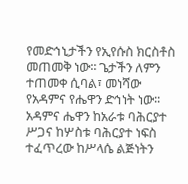የመድኅኒታችን የኢየሱስ ክርስቶስ መጠመቅ ነው፡፡ ጌታችን ለምን ተጠመቀ ሲባል፣ መነሻው የአዳምና የሔዋን ድኅነት ነው፡፡ አዳምና ሔዋን ከአራቱ ባሕርያተ ሥጋና ከሦስቱ ባሕርያተ ነፍስ ተፈጥረው ከሥላሴ ልጅነትን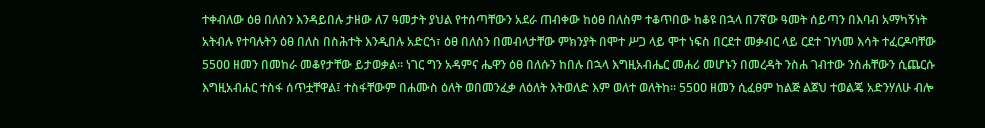ተቀብለው ዕፀ በለስን እንዳይበሉ ታዘው ለ7 ዓመታት ያህል የተሰጣቸውን አደራ ጠብቀው ከዕፀ በለስም ተቆጥበው ከቆዩ በኋላ በ7ኛው ዓመት ሰይጣን በእባብ አማካኝነት አትብሉ የተባሉትን ዕፀ በለስ በስሕተት እንዲበሉ አድርጎ፣ ዕፀ በለስን በመብላታቸው ምክንያት በሞተ ሥጋ ላይ ሞተ ነፍስ በርደተ መቃብር ላይ ርደተ ገሃነመ እሳት ተፈርዶባቸው 55ዐዐ ዘመን በመከራ መቆየታቸው ይታወቃል፡፡ ነገር ግን አዳምና ሔዋን ዕፀ በለሱን ከበሉ በኋላ እግዚአብሔር መሐሪ መሆኑን በመረዳት ንስሐ ገብተው ንስሐቸውን ሲጨርሱ እግዚአብሐር ተስፋ ሰጥቷቸዋል፤ ተስፋቸውም በሐሙስ ዕለት ወበመንፈቃ ለዕለት እትወለድ እም ወለተ ወለትከ፡፡ 55ዐዐ ዘመን ሲፈፀም ከልጅ ልጀህ ተወልጄ አድንሃለሁ ብሎ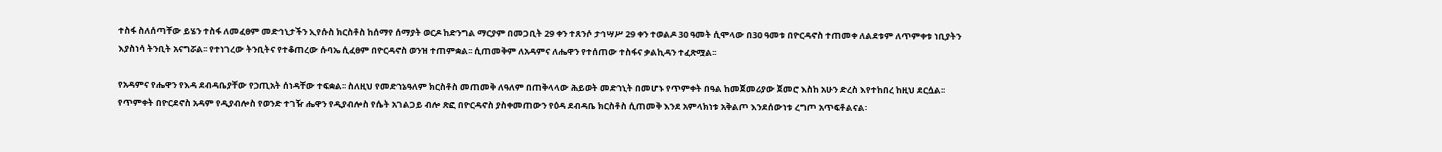ተስፋ ስለሰጣቸው ይሄን ተስፋ ለመፈፀም መድኅኒታችን ኢየሱስ ክርስቶስ ከሰማየ ሰማያት ወርዶ ከድንግል ማርያም በመጋቢት 29 ቀን ተጸንሶ ታኅሣሥ 29 ቀን ተወልዶ 3ዐ ዓመት ሲሞላው በ3ዐ ዓመቱ በዮርዳኖስ ተጠመቀ ለልደቱም ለጥምቀቱ ነቢያትን እያስነሳ ትንቢት አናግሯል፡፡ የተነገረው ትንቢትና የተቆጠረው ሱባኤ ሲፈፀም በዮርዳኖስ ወንዝ ተጠምቋል፡፡ ሲጠመቅም ለአዳምና ለሔዋን የተሰጠው ተስፋና ቃልኪዳን ተፈጽሟል፡፡

የአዳምና የሔዋን የእዳ ደብዳቤያቸው የኃጢአት ሰነዳቸው ተፍቋል፡፡ ስለዚህ የመድኀኔዓለም ክርስቶስ መጠመቅ ለዓለም በጠቅላላው ሕይወት መድኀኒት በመሆኑ የጥምቀት በዓል ከመጀመሪያው ጀመሮ እስከ አሁን ድረስ እየተከበረ ከዚህ ደርሷል፡፡ የጥምቀት በዮርደኖስ አዳም የዲያብሎስ የወንድ ተገዥ ሔዋን የዲያብሎስ የሴት አገልጋይ ብሎ ጽፎ በዮርዳኖስ ያስቀመጠውን የዕዳ ደብዳቤ ክርስቶስ ሲጠመቅ እንደ አምላክነቱ አቅልጦ እንደሰውነቱ ረግጦ አጥፍቶልናል፡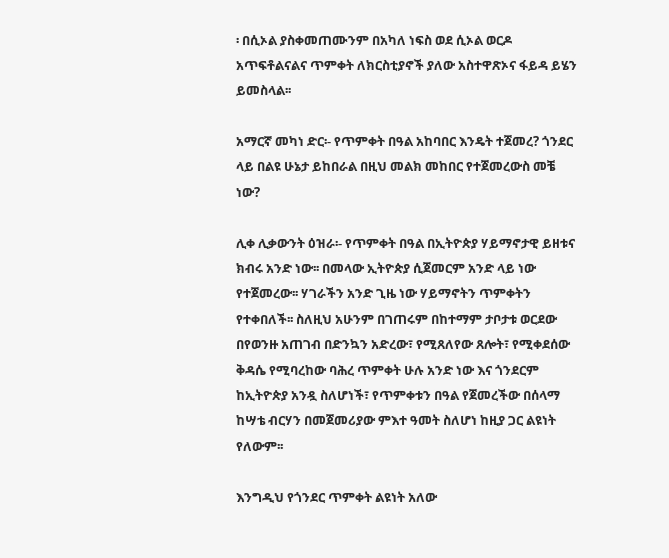፡ በሲኦል ያስቀመጠሙንም በአካለ ነፍስ ወደ ሲኦል ወርዶ አጥፍቶልናልና ጥምቀት ለክርስቲያኖች ያለው አስተዋጽኦና ፋይዳ ይሄን ይመስላል፡፡

አማርኛ መካነ ድር፡- የጥምቀት በዓል አከባበር እንዴት ተጀመረ? ጎንደር ላይ በልዩ ሁኔታ ይከበራል በዚህ መልክ መከበር የተጀመረውስ መቼ ነው?

ሊቀ ሊቃውንት ዕዝራ፡- የጥምቀት በዓል በኢትዮጵያ ሃይማኖታዊ ይዘቱና ክብሩ አንድ ነው፡፡ በመላው ኢትዮጵያ ሲጀመርም አንድ ላይ ነው የተጀመረው፡፡ ሃገራችን አንድ ጊዜ ነው ሃይማኖትን ጥምቀትን የተቀበለች፡፡ ስለዚህ አሁንም በገጠሩም በከተማም ታቦታቱ ወርደው በየወንዙ አጠገብ በድንኳን አድረው፣ የሚጸለየው ጸሎት፣ የሚቀደሰው ቅዳሴ የሚባረከው ባሕረ ጥምቀት ሁሉ አንድ ነው እና ጎንደርም ከኢትዮጵያ አንዷ ስለሆነች፣ የጥምቀቱን በዓል የጀመረችው በሰላማ ከሣቴ ብርሃን በመጀመሪያው ምእተ ዓመት ስለሆነ ከዚያ ጋር ልዩነት የለውም፡፡

እንግዲህ የጎንደር ጥምቀት ልዩነት አለው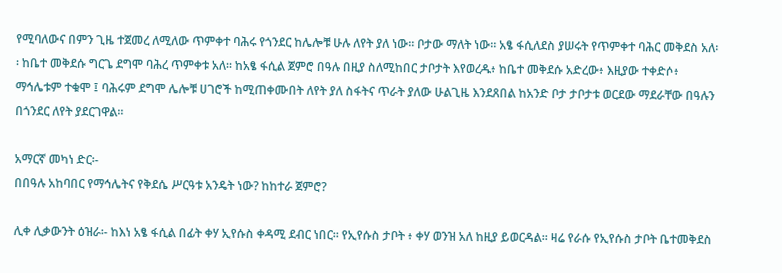የሚባለውና በምን ጊዜ ተጀመረ ለሚለው ጥምቀተ ባሕሩ የጎንደር ከሌሎቹ ሁሉ ለየት ያለ ነው፡፡ ቦታው ማለት ነው። አፄ ፋሲለደስ ያሠሩት የጥምቀተ ባሕር መቅደስ አለ፡፡ ከቤተ መቅደሱ ግርጌ ደግሞ ባሕረ ጥምቀቱ አለ፡፡ ከአፄ ፋሲል ጀምሮ በዓሉ በዚያ ስለሚከበር ታቦታት እየወረዱ፥ ከቤተ መቅደሱ አድረው፥ እዚያው ተቀድሶ፥ ማኅሌቱም ተቁሞ ፤ ባሕሩም ደግሞ ሌሎቹ ሀገሮች ከሚጠቀሙበት ለየት ያለ ስፋትና ጥራት ያለው ሁልጊዜ እንደጸበል ከአንድ ቦታ ታቦታቱ ወርደው ማደራቸው በዓሉን በጎንደር ለየት ያደርገዋል፡፡

አማርኛ መካነ ድር፡-
በበዓሉ አከባበር የማኅሌትና የቅደሴ ሥርዓቱ አንዴት ነው? ከከተራ ጀምሮ?

ሊቀ ሊቃውንት ዕዝራ፡- ከእነ አፄ ፋሲል በፊት ቀሃ ኢየሱስ ቀዳሚ ደብር ነበር፡፡ የኢየሱስ ታቦት ፥ ቀሃ ወንዝ አለ ከዚያ ይወርዳል፡፡ ዛሬ የራሱ የኢየሱስ ታቦት ቤተመቅደስ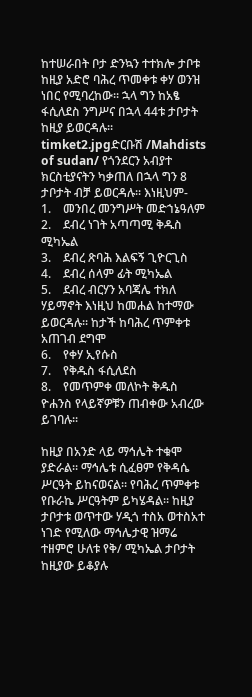ከተሠራበት ቦታ ድንኳን ተተክሎ ታቦቱ ከዚያ አድሮ ባሕረ ጥመቀቱ ቀሃ ወንዝ ነበር የሚባረከው፡፡ ኋላ ግን ከአፄ ፋሲለደስ ንግሥና በኋላ 44ቱ ታቦታት ከዚያ ይወርዳሉ፡፡
timket2.jpgድርቡሽ /Mahdists of sudan/ የጎንደርን አብያተ ክርስቲያናትን ካቃጠለ በኋላ ግን 8 ታቦታት ብቻ ይወርዳሉ፡፡ እነዚህም-
1.    መንበረ መንግሥት መድኀኔዓለም
2.    ደብረ ነገት አጣጣሚ ቅዱስ ሚካኤል
3.    ደብረ ጽባሕ እልፍኝ ጊዮርጊስ
4.    ደብረ ሰላም ፊት ሚካኤል
5.    ደብረ ብርሃን አባጃሌ ተክለ ሃይማኖት እነዚህ ከመሐል ከተማው ይወርዳሉ፡፡ ከታች ከባሕረ ጥምቀቱ አጠገብ ደግሞ
6.    የቀሃ ኢየሱስ
7.    የቅዱስ ፋሲለደስ
8.    የመጥምቀ መለኮት ቅዱስ ዮሐንስ የላይኛዎቹን ጠብቀው አብረው ይገባሉ፡፡

ከዚያ በአንድ ላይ ማኅሌት ተቁሞ ያድራል፡፡ ማኅሌቱ ሲፈፀም የቅዳሴ ሥርዓት ይከናወናል፡፡ የባሕረ ጥምቀቱ የቡራኬ ሥርዓትም ይካሄዳል፡፡ ከዚያ ታቦታቱ ወጥተው ሃዲጎ ተስአ ወተስአተ ነገድ የሚለው ማኅሌታዊ ዝማሬ ተዘምሮ ሁለቱ የቅ/ ሚካኤል ታቦታት ከዚያው ይቆያሉ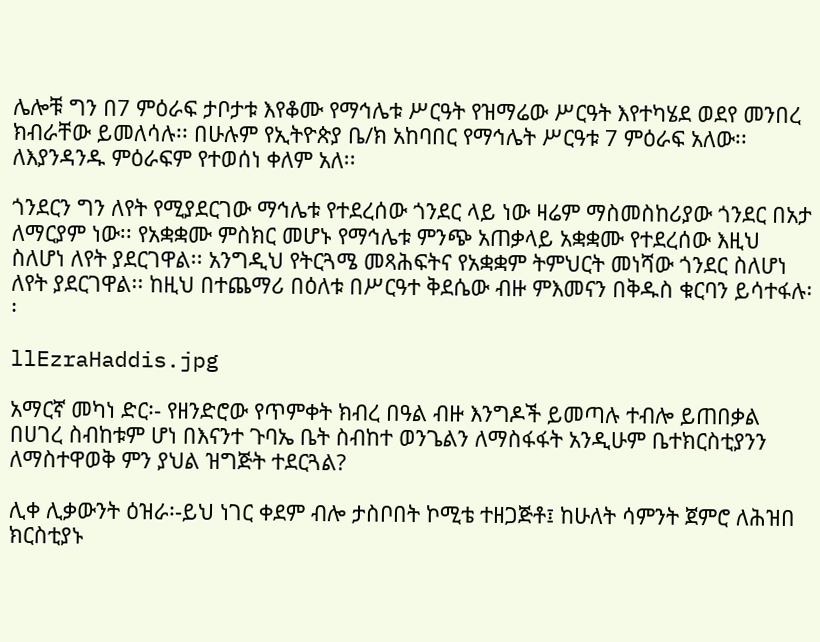ሌሎቹ ግን በ7 ምዕራፍ ታቦታቱ እየቆሙ የማኅሌቱ ሥርዓት የዝማሬው ሥርዓት እየተካሄደ ወደየ መንበረ ክብራቸው ይመለሳሉ፡፡ በሁሉም የኢትዮጵያ ቤ/ክ አከባበር የማኅሌት ሥርዓቱ 7 ምዕራፍ አለው፡፡ ለእያንዳንዱ ምዕራፍም የተወሰነ ቀለም አለ፡፡

ጎንደርን ግን ለየት የሚያደርገው ማኅሌቱ የተደረሰው ጎንደር ላይ ነው ዛሬም ማስመስከሪያው ጎንደር በአታ ለማርያም ነው፡፡ የአቋቋሙ ምስክር መሆኑ የማኅሌቱ ምንጭ አጠቃላይ አቋቋሙ የተደረሰው እዚህ ስለሆነ ለየት ያደርገዋል፡፡ አንግዲህ የትርጓሜ መጻሕፍትና የአቋቋም ትምህርት መነሻው ጎንደር ስለሆነ ለየት ያደርገዋል፡፡ ከዚህ በተጨማሪ በዕለቱ በሥርዓተ ቅደሴው ብዙ ምእመናን በቅዱስ ቁርባን ይሳተፋሉ፡፡

llEzraHaddis.jpg

አማርኛ መካነ ድር፡- የዘንድሮው የጥምቀት ክብረ በዓል ብዙ እንግዶች ይመጣሉ ተብሎ ይጠበቃል በሀገረ ስብከቱም ሆነ በእናንተ ጉባኤ ቤት ስብከተ ወንጌልን ለማስፋፋት አንዲሁም ቤተክርስቲያንን ለማስተዋወቅ ምን ያህል ዝግጅት ተደርጓል?

ሊቀ ሊቃውንት ዕዝራ፡-ይህ ነገር ቀደም ብሎ ታስቦበት ኮሚቴ ተዘጋጅቶ፤ ከሁለት ሳምንት ጀምሮ ለሕዝበ ክርስቲያኑ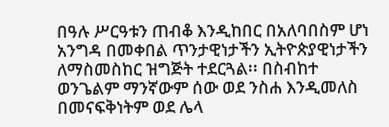በዓሉ ሥርዓቱን ጠብቆ እንዲከበር በአለባበስም ሆነ አንግዳ በመቀበል ጥንታዊነታችን ኢትዮጵያዊነታችን ለማስመስከር ዝግጅት ተደርጓል፡፡ በስብከተ ወንጌልም ማንኛውም ሰው ወደ ንስሐ እንዲመለስ በመናፍቅነትም ወደ ሌላ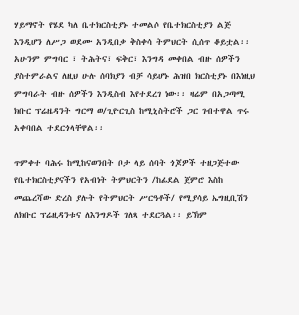ሃይማኖት የሄደ ካለ ቤተክርስቲያኑ ተመልሶ የቤተክርስቲያን ልጅ እንዲሆን ለሥጋ ወደሙ አንዲበቃ ቅስቀሳ ትምህርት ሲሰጥ ቆይቷል፡፡ አሁንም ምግባር ፣ ትሕትና፣ ፍቅር፣ እንግዳ መቀበል ብዙ ሰዎችን ያስተምራልና ለዚህ ሁሉ ሰባክያን ብቻ ሳይሆኑ ሕዝበ ክርስቲያኑ በእነዚህ ምግባራት ብዙ ሰዎችን እንዲስብ እየተደረገ ነው፡፡ ዛሬም በአጋጣሚ ክቡር ፕሬዜዳንት ግርማ ወ/ጊዮርጊስ ከሚኒስትሮች ጋር ገብተዋል ጥሩ አቀባበል ተደርጎላቸዋል፡፡

ጥምቀተ ባሕሩ ከሚከናወንበት ቦታ ላይ ሰባት ጎጆዎች ተዘጋጅተው የቤተክርስቲያናችን የአብነት ትምህርትን /ከፊደል ጀምሮ እስከ መጨረሻው ድረስ ያሉት የትምህርት ሥርዓቶች/ የሚያሳይ ኤግዚቢሽን ለክቡር ፕሬዚዳንቱና ለእንግዶች ገለጻ ተደርጓል፡፡ ይኽም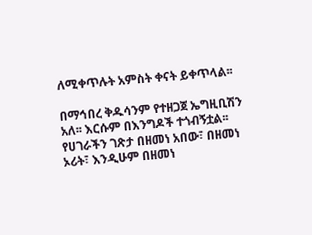ለሚቀጥሉት አምስት ቀናት ይቀጥላል፡፡

በማኅበረ ቅዱሳንም የተዘጋጀ ኤግዚቢሽን አለ፡፡ እርሱም በእንግዶች ተጎብኝቷል፡፡ የሀገራችን ገጽታ በዘመነ አበው፣ በዘመነ ኦሪት፣ እንዲሁም በዘመነ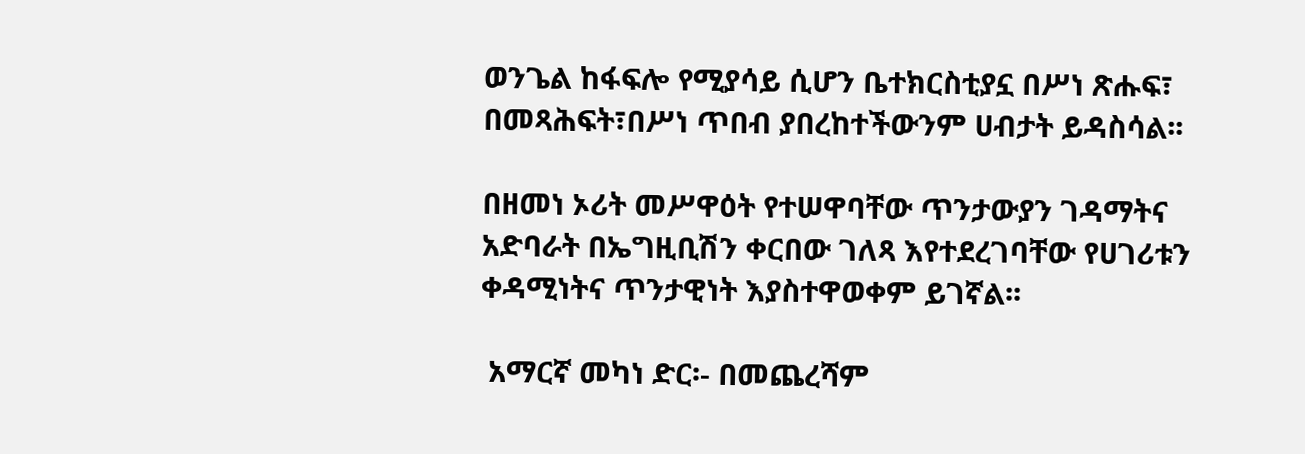ወንጌል ከፋፍሎ የሚያሳይ ሲሆን ቤተክርስቲያኗ በሥነ ጽሑፍ፣ በመጻሕፍት፣በሥነ ጥበብ ያበረከተችውንም ሀብታት ይዳስሳል፡፡

በዘመነ ኦሪት መሥዋዕት የተሠዋባቸው ጥንታውያን ገዳማትና አድባራት በኤግዚቢሽን ቀርበው ገለጻ እየተደረገባቸው የሀገሪቱን ቀዳሚነትና ጥንታዊነት እያስተዋወቀም ይገኛል፡፡

 አማርኛ መካነ ድር፡- በመጨረሻም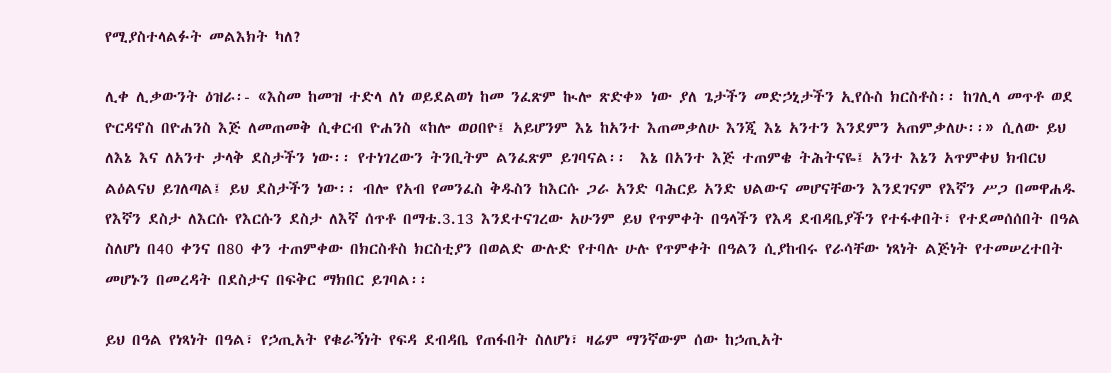የሚያስተላልፉት መልእክት ካለ?

ሊቀ ሊቃውንት ዕዝራ፡- «እስመ ከመዝ ተድላ ለነ ወይደልወነ ከመ ንፈጽም ኲሎ ጽድቀ» ነው ያለ ጌታችን መድኃኒታችን ኢየሱስ ክርስቶስ፡፡ ከገሊላ መጥቶ ወደ ዮርዳኖስ በዮሐንስ እጅ ለመጠመቅ ሲቀርብ ዮሐንስ «ከሎ ወዐበዮ፤ አይሆንም እኔ ከአንተ እጠመቃለሁ እንጂ እኔ አንተን እንደምን አጠምቃለሁ፡፡» ሲለው ይህ ለእኔ እና ለአንተ ታላቅ ደስታችን ነው፡፡ የተነገረውን ትንቢትም ልንፈጽም ይገባናል፡፡  እኔ በአንተ እጅ ተጠምቄ ትሕትናዬ፤ አንተ እኔን አጥምቀህ ክብርህ ልዕልናህ ይገለጣል፤ ይህ ደስታችን ነው፡፡ ብሎ የአብ የመንፈስ ቅዱስን ከእርሱ ጋራ አንድ ባሕርይ አንድ ህልውና መሆናቸውን እንደገናም የእኛን ሥጋ በመዋሐዱ የእኛን ደስታ ለእርሱ የእርሱን ደስታ ለእኛ ሰጥቶ በማቴ.3.13 እንደተናገረው አሁንም ይህ የጥምቀት በዓላችን የእዳ ደብዳቤያችን የተፋቀበት፣ የተደመሰሰበት በዓል ስለሆነ በ40 ቀንና በ80 ቀን ተጠምቀው በክርስቶስ ክርስቲያን በወልድ ውሉድ የተባሉ ሁሉ የጥምቀት በዓልን ሲያከብሩ የራሳቸው ነጻነት ልጅነት የተመሠረተበት መሆኑን በመረዳት በደስታና በፍቅር ማክበር ይገባል፡፡

ይህ በዓል የነጻነት በዓል፣ የኃጢአት የቁራኝነት የፍዳ ደብዳቤ የጠፋበት ስለሆነ፣ ዛሬም ማንኛውም ሰው ከኃጢአት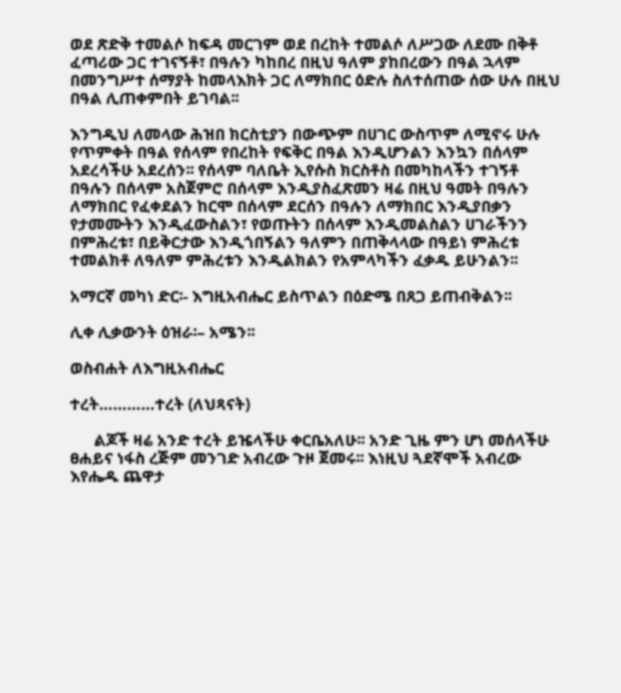ወደ ጽድቅ ተመልሶ ከፍዳ መርገም ወደ በረከት ተመልሶ ለሥጋው ለደሙ በቅቶ ፈጣሪው ጋር ተገናኝቶ፣ በዓሉን ካከበረ በዚህ ዓለም ያከበረውን በዓል ኋላም በመንግሥተ ሰማያት ከመላእክት ጋር ለማክበር ዕድሉ ስለተሰጠው ሰው ሁሉ በዚህ በዓል ሊጠቀምበት ይገባል፡፡

እንግዲህ ለመላው ሕዝበ ክርስቲያን በውጭም በሀገር ውስጥም ለሚኖሩ ሁሉ የጥምቀት በዓል የሰላም የበረከት የፍቅር በዓል እንዲሆንልን እንኳን በሰላም አደረሳችሁ አደረሰን፡፡ የሰላም ባለቤት ኢየሱስ ክርስቶስ በመካከላችን ተገኝቶ በዓሉን በሰላም አስጀምሮ በሰላም እንዲያስፈጽመን ዛሬ በዚህ ዓመት በዓሉን ለማክበር የፈቀደልን ከርሞ በሰላም ደርሰን በዓሉን ለማክበር እንዲያበቃን የታመሙትን እንዲፈውስልን፣ የወጡትን በሰላም እንዲመልስልን ሀገራችንን በምሕረቱ፣ በይቅርታው እንዲጎበኝልን ዓለምን በጠቅላላው በዓይነ ምሕረቱ ተመልክቶ ለዓለም ምሕረቱን እንዲልክልን የአምላካችን ፈቃዱ ይሁንልን፡፡

አማርኛ መካነ ድር፡- እግዚአብሔር ይስጥልን በዕድሜ በጸጋ ይጠብቅልን፡፡

ሊቀ ሊቃውንት ዕዝራ፡– አሜን፡፡

ወስብሐት ለእግዚአብሔር

ተረት…………ተረት (ለህጻናት)

      ልጆች ዛሬ አንድ ተረት ይዤላችሁ ቀርቤአለሁ፡፡ አንድ ጊዜ ምን ሆነ መሰላችሁ ፀሐይና ነፋስ ረጅም መንገድ አብረው ጉዞ ጀመሩ፡፡ እነዚህ ጓደኛሞች አብረው እየሔዱ ጨዋታ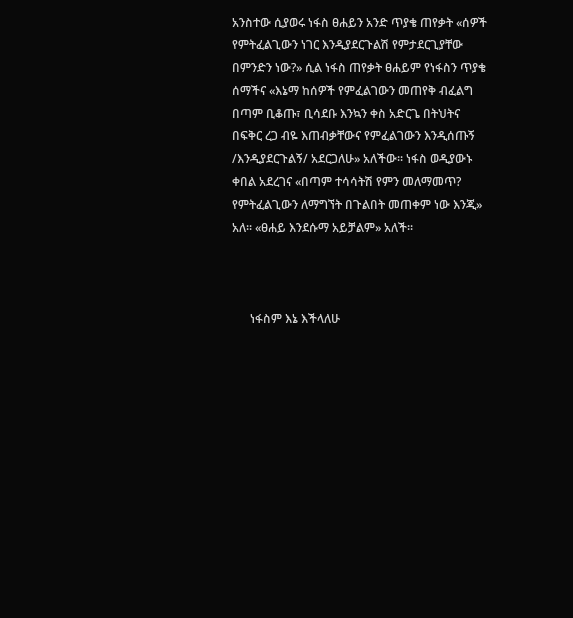አንስተው ሲያወሩ ነፋስ ፀሐይን አንድ ጥያቄ ጠየቃት «ሰዎች የምትፈልጊውን ነገር እንዲያደርጉልሽ የምታደርጊያቸው በምንድን ነው?» ሲል ነፋስ ጠየቃት ፀሐይም የነፋስን ጥያቄ ሰማችና «እኔማ ከሰዎች የምፈልገውን መጠየቅ ብፈልግ በጣም ቢቆጡ፣ ቢሳደቡ እንኳን ቀስ አድርጌ በትህትና በፍቅር ረጋ ብዬ እጠብቃቸውና የምፈልገውን እንዲሰጡኝ /እንዲያደርጉልኝ/ አደርጋለሁ» አለችው፡፡ ነፋስ ወዲያውኑ ቀበል አደረገና «በጣም ተሳሳትሽ የምን መለማመጥ? የምትፈልጊውን ለማግኘት በጉልበት መጠቀም ነው እንጂ» አለ፡፡ «ፀሐይ እንደሱማ አይቻልም» አለች፡፡



      ነፋስም እኔ እችላለሁ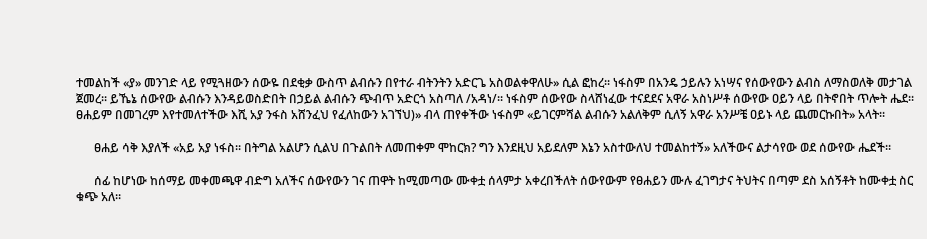ተመልከች «ያ» መንገድ ላይ የሚጓዘውን ሰውዬ በደቂቃ ውስጥ ልብሱን በየተራ ብትንትን አድርጌ አስወልቀዋለሁ» ሲል ፎከረ፡፡ ነፋስም በአንዴ ኃይሉን አነሣና የሰውየውን ልብስ ለማስወለቅ መታገል ጀመረ፡፡ ይኼኔ ሰውየው ልብሱን እንዳይወስድበት በኃይል ልብሱን ጭብጥ አድርጎ አስጣለ /አዳነ/፡፡ ነፋስም ሰውየው ስላሸነፈው ተናደደና አዋራ አስነሥቶ ሰውየው ዐይን ላይ በትኖበት ጥሎት ሔደ፡፡ ፀሐይም በመገረም እየተመለተችው እሺ አያ ንፋስ አሸንፈህ የፈለከውን አገኘህ)» ብላ ጠየቀችው ነፋስም «ይገርምሻል ልብሱን አልለቅም ሲለኝ አዋራ አንሥቼ ዐይኑ ላይ ጨመርኩበት» አላት፡፡

      ፀሐይ ሳቅ እያለች «አይ አያ ነፋስ፡፡ በትግል አልሆን ሲልህ በጉልበት ለመጠቀም ሞከርክ? ግን እንደዚህ አይደለም እኔን አስተውለህ ተመልከተኝ» አለችውና ልታሳየው ወደ ሰውየው ሔደች፡፡

      ሰፊ ከሆነው ከሰማይ መቀመጫዋ ብድግ አለችና ሰውየውን ገና ጠዋት ከሚመጣው ሙቀቷ ሰላምታ አቀረበችለት ሰውየውም የፀሐይን ሙሉ ፈገግታና ትህትና በጣም ደስ አሰኝቶት ከሙቀቷ ስር ቁጭ አለ፡፡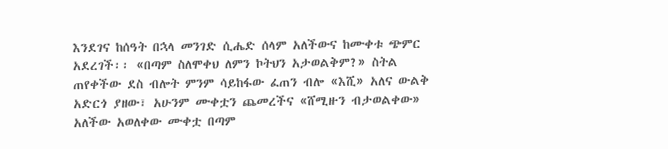እንደገና ከሰዓት በኋላ መንገድ ሲሔድ ሰላም አለችውና ከሙቀቱ ጭምር አደረገች፡፡ «በጣም ስለሞቀህ ለምን ኮትህን አታወልቅም?» ስትል ጠየቀችው ደስ ብሎት ምንም ሳይከፋው ፈጠን ብሎ «እሺ» አለና ውልቅ አድርጎ ያዘው፣ አሁንም ሙቀቷን ጨመረችና «ሸሚዙን ብታወልቀው» አለችው አወለቀው ሙቀቷ በጣም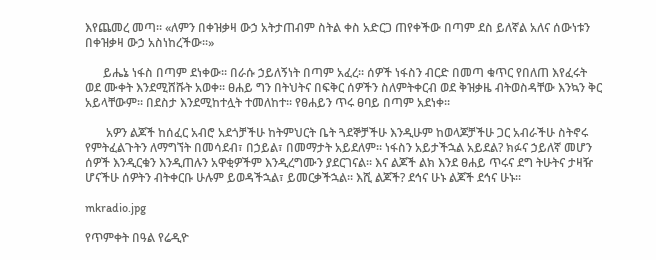እየጨመረ መጣ፡፡ «ለምን በቀዝቃዛ ውኃ አትታጠብም ስትል ቀስ አድርጋ ጠየቀችው በጣም ደስ ይለኛል አለና ሰውነቱን በቀዝቃዛ ውኃ አስነከረችው፡፡»

      ይሔኔ ነፋስ በጣም ደነቀው፡፡ በራሱ ኃይለኝነት በጣም አፈረ፡፡ ሰዎች ነፋስን ብርድ በመጣ ቁጥር የበለጠ እየፈሩት ወደ ሙቀት እንደሚሸሹት አወቀ፡፡ ፀሐይ ግን በትህትና በፍቅር ሰዎችን ስለምትቀርብ ወደ ቅዝቃዜ ብትወስዳቸው እንኳን ቅር አይላቸውም፡፡ በደስታ እንደሚከተሏት ተመለከተ፡፡ የፀሐይን ጥሩ ፀባይ በጣም አደነቀ፡፡

       አዎን ልጆች ከሰፈር አብሮ አደጎቻችሁ ከትምህርት ቤት ጓደኞቻችሁ እንዲሁም ከወላጆቻችሁ ጋር አብራችሁ ስትኖሩ የምትፈልጉትን ለማግኘት በመሳደብ፣ በኃይል፣ በመማታት አይደለም፡፡ ነፋስን አይታችኋል አይደል? ክፉና ኃይለኛ መሆን ሰዎች እንዲርቁን እንዲጠሉን አዋቂዎችም እንዲረግሙን ያደርገናል፡፡ እና ልጆች ልክ እንደ ፀሐይ ጥሩና ደግ ትሁትና ታዛዥ ሆናችሁ ሰዎትን ብትቀርቡ ሁሉም ይወዳችኋል፣ ይመርቃችኋል፡፡ እሺ ልጆች? ደኅና ሁኑ ልጆች ደኅና ሁኑ፡፡

mkradio.jpg

የጥምቀት በዓል የሬዲዮ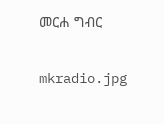መርሐ ግብር

mkradio.jpg